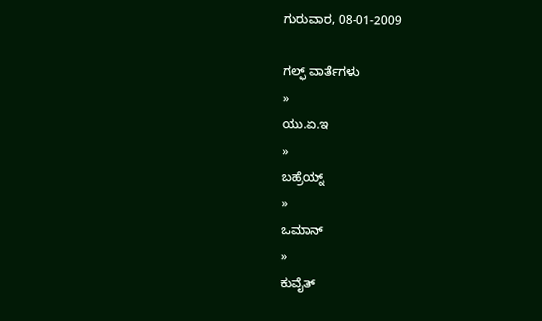ಗುರುವಾರ, 08-01-2009

ಗಲ್ಫ್ ವಾರ್ತೆಗಳು
»
ಯು.ಏ.ಇ
»
ಬಹ್ರೆಯ್ನ್
»
ಒಮಾನ್
»
ಕುವೈತ್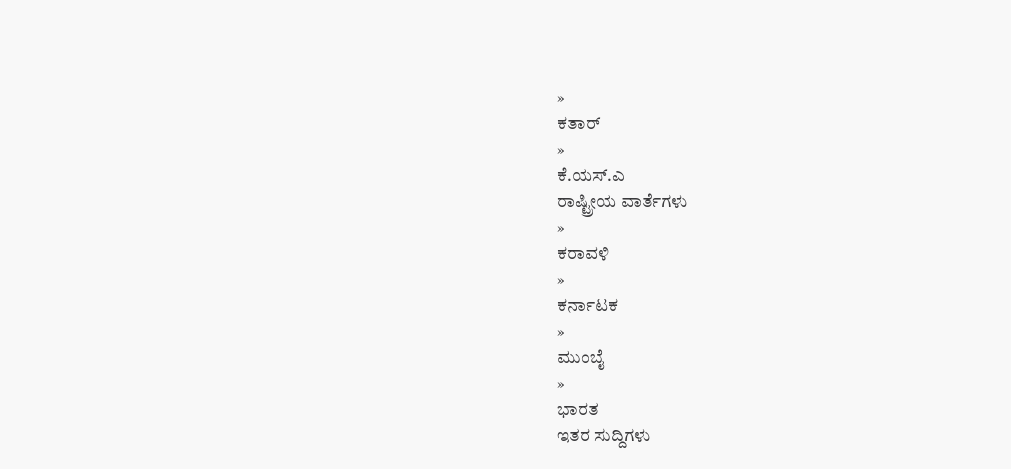»
ಕತಾರ್
»
ಕೆ.ಯಸ್.ಎ
ರಾಷ್ಟ್ರೀಯ ವಾರ್ತೆಗಳು
»
ಕರಾವಳಿ
»
ಕರ್ನಾಟಕ
»
ಮುಂಬೈ
»
ಭಾರತ
ಇತರ ಸುದ್ದಿಗಳು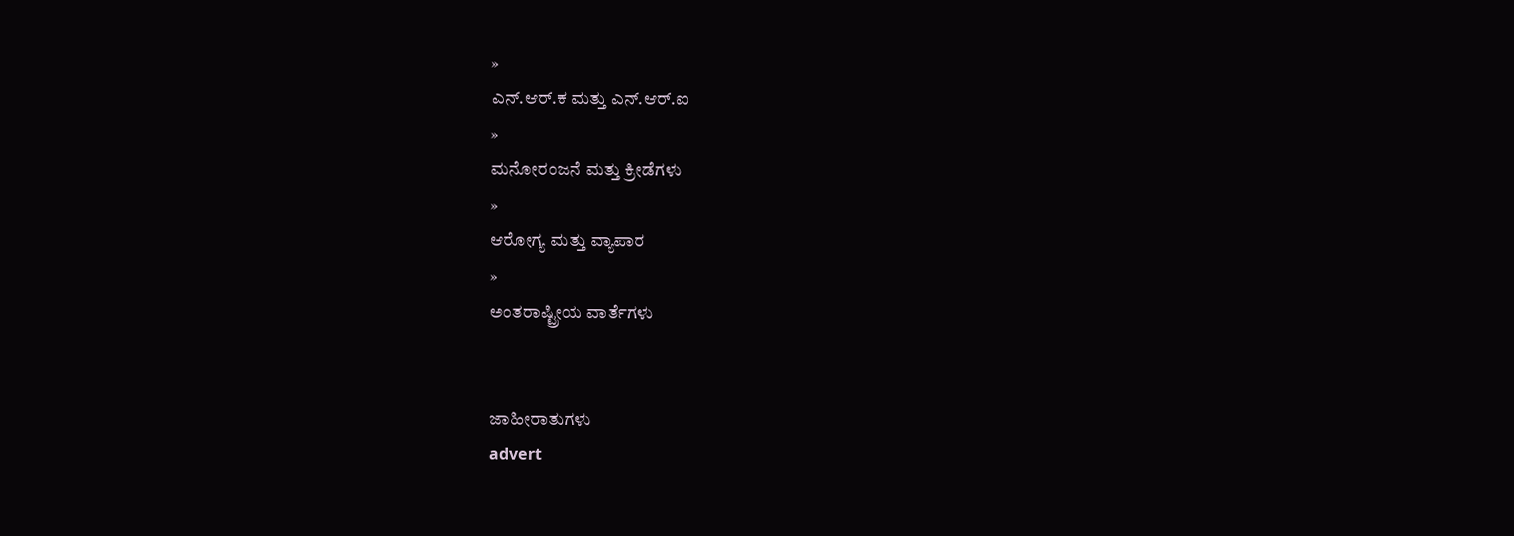»
ಎನ್.ಆರ್.ಕ ಮತ್ತು ಎನ್.ಆರ್.ಐ
»
ಮನೋರಂಜನೆ ಮತ್ತು ಕ್ರೀಡೆಗಳು
»
ಆರೋಗ್ಯ ಮತ್ತು ವ್ಯಾಪಾರ
»
ಅಂತರಾಷ್ಟ್ರೀಯ ವಾರ್ತೆಗಳು


ಜಾಹೀರಾತುಗಳು
advert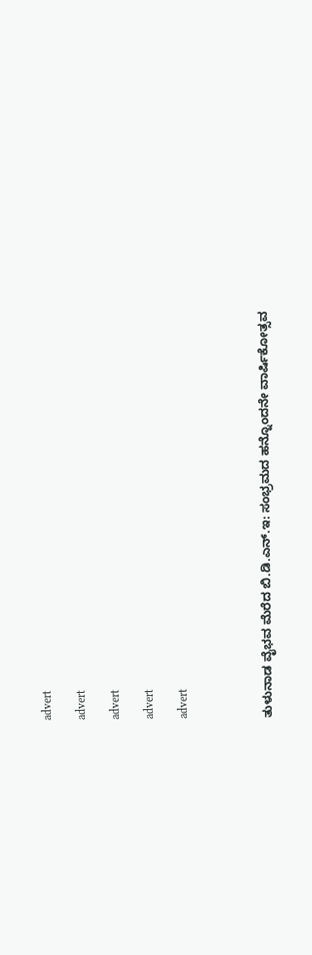advert

advert

advert

advert

advert




ತುಳುನಾಡ ವೈಭವ ಮೆರೆದ ಬಿ.ಡಿ.ಎನ್.ಇ: ಸಂಭ್ರಮದ ಹನ್ನೊಂದನೇ ವಾರ್ಷಿಕೋತ್ಸವ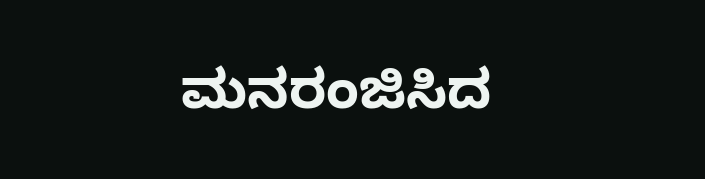ಮನರಂಜಿಸಿದ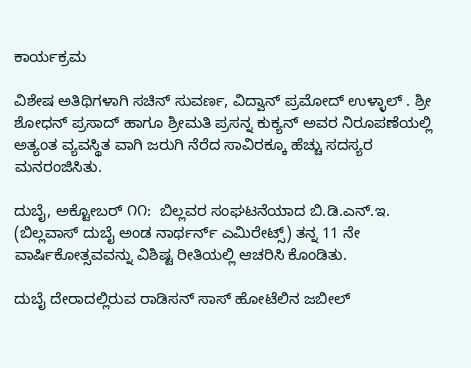ಕಾರ್ಯಕ್ರಮ

ವಿಶೇಷ ಅತಿಥಿಗಳಾಗಿ ಸಚಿನ್ ಸುವರ್ಣ, ವಿದ್ವಾನ್ ಪ್ರಮೋದ್ ಉಳ್ಳಾಲ್ . ಶ್ರೀ ಶೋಧನ್ ಪ್ರಸಾದ್ ಹಾಗೂ ಶ್ರೀಮತಿ ಪ್ರಸನ್ನ ಕುಕ್ಯನ್ ಅವರ ನಿರೂಪಣೆಯಲ್ಲಿ ಅತ್ಯಂತ ವ್ಯವಸ್ಥಿತ ವಾಗಿ ಜರುಗಿ ನೆರೆದ ಸಾವಿರಕ್ಕೂ ಹೆಚ್ಚು ಸದಸ್ಯರ ಮನರಂಜಿಸಿತು.

ದುಬೈ, ಅಕ್ಟೋಬರ್ ೧೧:  ಬಿಲ್ಲವರ ಸಂಘಟನೆಯಾದ ಬಿ.ಡಿ.ಎನ್.ಇ. (ಬಿಲ್ಲವಾಸ್ ದುಬೈ ಅಂಡ ನಾರ್ಥರ್ನ್ ಎಮಿರೇಟ್ಸ್) ತನ್ನ 11 ನೇ ವಾರ್ಷಿಕೋತ್ಸವವನ್ನು ವಿಶಿಷ್ಟ ರೀತಿಯಲ್ಲಿ ಆಚರಿಸಿ ಕೊಂಡಿತು.

ದುಬೈ ದೇರಾದಲ್ಲಿರುವ ರಾಡಿಸನ್ ಸಾಸ್ ಹೋಟೆಲಿನ ಜಬೀಲ್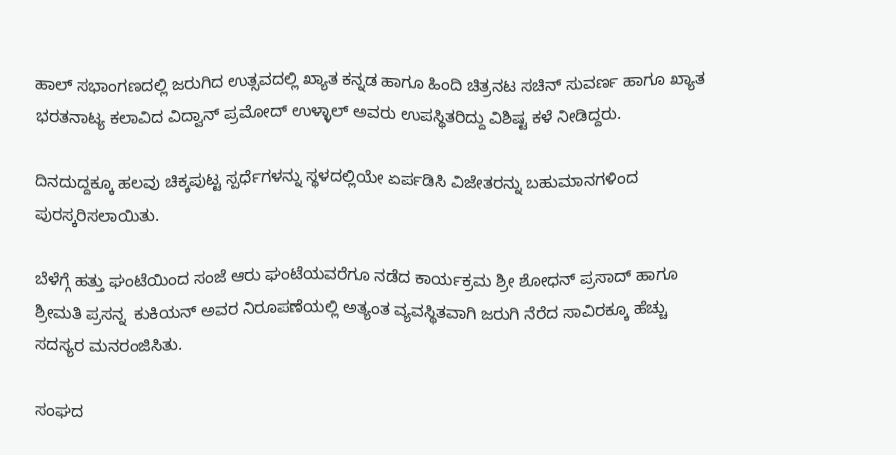ಹಾಲ್ ಸಭಾಂಗಣದಲ್ಲಿ ಜರುಗಿದ ಉತ್ಸವದಲ್ಲಿ ಖ್ಯಾತ ಕನ್ನಡ ಹಾಗೂ ಹಿಂದಿ ಚಿತ್ರನಟ ಸಚಿನ್ ಸುವರ್ಣ ಹಾಗೂ ಖ್ಯಾತ ಭರತನಾಟ್ಯ ಕಲಾವಿದ ವಿದ್ವಾನ್ ಪ್ರಮೋದ್ ಉಳ್ಳಾಲ್ ಅವರು ಉಪಸ್ಥಿತರಿದ್ದು ವಿಶಿಷ್ಟ ಕಳೆ ನೀಡಿದ್ದರು.

ದಿನದುದ್ದಕ್ಕೂ ಹಲವು ಚಿಕ್ಕಪುಟ್ಟ ಸ್ಪರ್ಧೆಗಳನ್ನು ಸ್ಥಳದಲ್ಲಿಯೇ ಏರ್ಪಡಿಸಿ ವಿಜೇತರನ್ನು ಬಹುಮಾನಗಳಿಂದ ಪುರಸ್ಕರಿಸಲಾಯಿತು.

ಬೆಳೆಗ್ಗೆ ಹತ್ತು ಘಂಟೆಯಿಂದ ಸಂಜೆ ಆರು ಘಂಟೆಯವರೆಗೂ ನಡೆದ ಕಾರ್ಯಕ್ರಮ ಶ್ರೀ ಶೋಧನ್ ಪ್ರಸಾದ್ ಹಾಗೂ ಶ್ರೀಮತಿ ಪ್ರಸನ್ನ  ಕುಕಿಯನ್ ಅವರ ನಿರೂಪಣೆಯಲ್ಲಿ ಅತ್ಯಂತ ವ್ಯವಸ್ಥಿತವಾಗಿ ಜರುಗಿ ನೆರೆದ ಸಾವಿರಕ್ಕೂ ಹೆಚ್ಚು ಸದಸ್ಯರ ಮನರಂಜಿಸಿತು.

ಸಂಘದ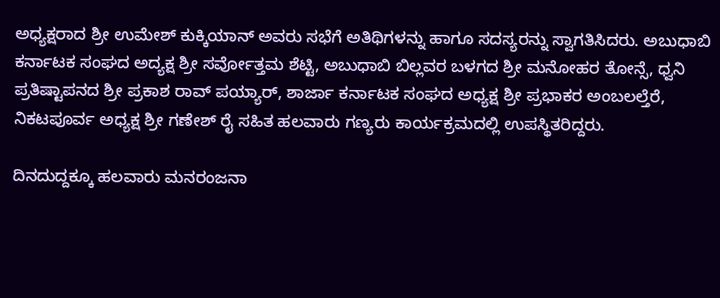ಅಧ್ಯಕ್ಷರಾದ ಶ್ರೀ ಉಮೇಶ್ ಕುಕ್ಕಿಯಾನ್ ಅವರು ಸಭೆಗೆ ಅತಿಥಿಗಳನ್ನು ಹಾಗೂ ಸದಸ್ಯರನ್ನು ಸ್ವಾಗತಿಸಿದರು. ಅಬುಧಾಬಿ ಕರ್ನಾಟಕ ಸಂಘದ ಅದ್ಯಕ್ಷ ಶ್ರೀ ಸರ್ವೋತ್ತಮ ಶೆಟ್ಟಿ, ಅಬುಧಾಬಿ ಬಿಲ್ಲವರ ಬಳಗದ ಶ್ರೀ ಮನೋಹರ ತೋನ್ಸೆ, ಧ್ವನಿ ಪ್ರತಿಷ್ಟಾಪನದ ಶ್ರೀ ಪ್ರಕಾಶ ರಾವ್ ಪಯ್ಯಾರ್, ಶಾರ್ಜಾ ಕರ್ನಾಟಕ ಸಂಘದ ಅಧ್ಯಕ್ಷ ಶ್ರೀ ಪ್ರಭಾಕರ ಅಂಬಲಲ್ತೆರೆ, ನಿಕಟಪೂರ್ವ ಅಧ್ಯಕ್ಷ ಶ್ರೀ ಗಣೇಶ್ ರೈ ಸಹಿತ ಹಲವಾರು ಗಣ್ಯರು ಕಾರ್ಯಕ್ರಮದಲ್ಲಿ ಉಪಸ್ಥಿತರಿದ್ದರು.

ದಿನದುದ್ದಕ್ಕೂ ಹಲವಾರು ಮನರಂಜನಾ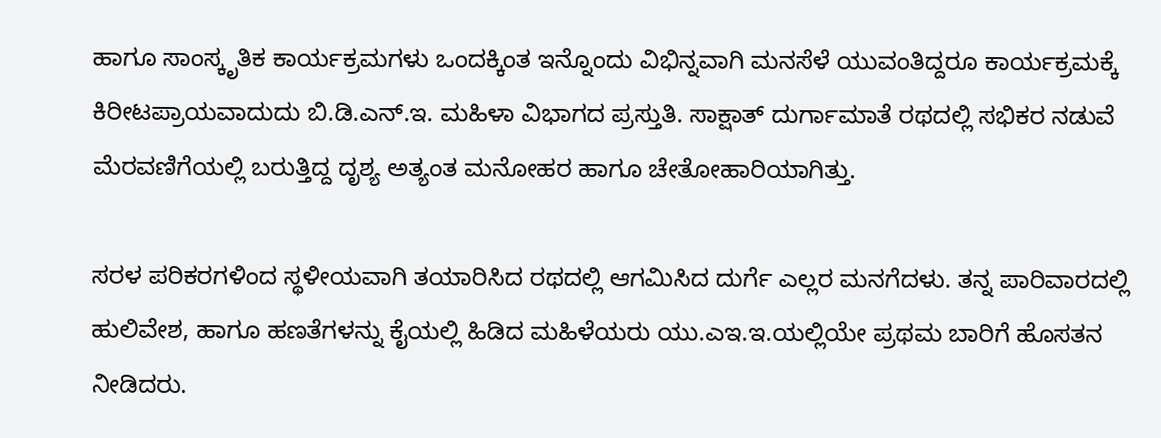ಹಾಗೂ ಸಾಂಸ್ಕೃತಿಕ ಕಾರ್ಯಕ್ರಮಗಳು ಒಂದಕ್ಕಿಂತ ಇನ್ನೊಂದು ವಿಭಿನ್ನವಾಗಿ ಮನಸೆಳೆ ಯುವಂತಿದ್ದರೂ ಕಾರ್ಯಕ್ರಮಕ್ಕೆ ಕಿರೀಟಪ್ರಾಯವಾದುದು ಬಿ.ಡಿ.ಎನ್.ಇ. ಮಹಿಳಾ ವಿಭಾಗದ ಪ್ರಸ್ತುತಿ. ಸಾಕ್ಷಾತ್ ದುರ್ಗಾಮಾತೆ ರಥದಲ್ಲಿ ಸಭಿಕರ ನಡುವೆ ಮೆರವಣಿಗೆಯಲ್ಲಿ ಬರುತ್ತಿದ್ದ ದೃಶ್ಯ ಅತ್ಯಂತ ಮನೋಹರ ಹಾಗೂ ಚೇತೋಹಾರಿಯಾಗಿತ್ತು.

ಸರಳ ಪರಿಕರಗಳಿಂದ ಸ್ಥಳೀಯವಾಗಿ ತಯಾರಿಸಿದ ರಥದಲ್ಲಿ ಆಗಮಿಸಿದ ದುರ್ಗೆ ಎಲ್ಲರ ಮನಗೆದಳು. ತನ್ನ ಪಾರಿವಾರದಲ್ಲಿ ಹುಲಿವೇಶ, ಹಾಗೂ ಹಣತೆಗಳನ್ನು ಕೈಯಲ್ಲಿ ಹಿಡಿದ ಮಹಿಳೆಯರು ಯು.ಎಇ.ಇ.ಯಲ್ಲಿಯೇ ಪ್ರಥಮ ಬಾರಿಗೆ ಹೊಸತನ ನೀಡಿದರು.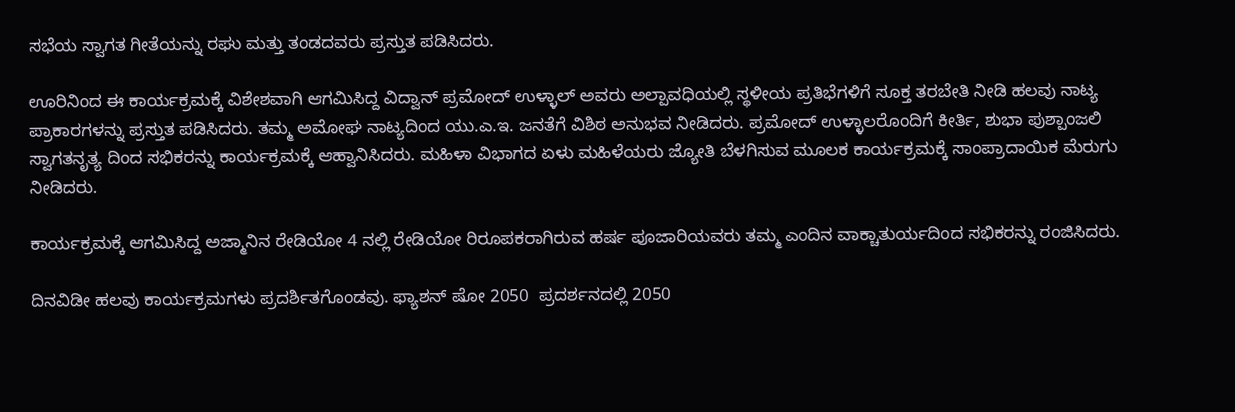ಸಭೆಯ ಸ್ವಾಗತ ಗೀತೆಯನ್ನು ರಘು ಮತ್ತು ತಂಡದವರು ಪ್ರಸ್ತುತ ಪಡಿಸಿದರು.

ಊರಿನಿಂದ ಈ ಕಾರ್ಯಕ್ರಮಕ್ಕೆ ವಿಶೇಶವಾಗಿ ಆಗಮಿಸಿದ್ದ ವಿದ್ವಾನ್ ಪ್ರಮೋದ್ ಉಳ್ಳಾಲ್ ಅವರು ಅಲ್ಪಾವಧಿಯಲ್ಲಿ ಸ್ಥಳೀಯ ಪ್ರತಿಭೆಗಳಿಗೆ ಸೂಕ್ತ ತರಬೇತಿ ನೀಡಿ ಹಲವು ನಾಟ್ಯ ಪ್ರಾಕಾರಗಳನ್ನು ಪ್ರಸ್ತುತ ಪಡಿಸಿದರು. ತಮ್ಮ ಅಮೋಘ ನಾಟ್ಯದಿಂದ ಯು.ಎ.ಇ. ಜನತೆಗೆ ವಿಶಿಠ ಅನುಭವ ನೀಡಿದರು. ಪ್ರಮೋದ್ ಉಳ್ಳಾಲರೊಂದಿಗೆ ಕೀರ್ತಿ, ಶುಭಾ ಪುಶ್ಪಾಂಜಲಿ ಸ್ವಾಗತನೃತ್ಯ ದಿಂದ ಸಭಿಕರನ್ನು ಕಾರ್ಯಕ್ರಮಕ್ಕೆ ಆಹ್ವಾನಿಸಿದರು. ಮಹಿಳಾ ವಿಭಾಗದ ಏಳು ಮಹಿಳೆಯರು ಜ್ಯೋತಿ ಬೆಳಗಿಸುವ ಮೂಲಕ ಕಾರ್ಯಕ್ರಮಕ್ಕೆ ಸಾಂಪ್ರಾದಾಯಿಕ ಮೆರುಗು ನೀಡಿದರು.

ಕಾರ್ಯಕ್ರಮಕ್ಕೆ ಆಗಮಿಸಿದ್ದ ಅಜ್ಮಾನಿನ ರೇಡಿಯೋ 4 ನಲ್ಲಿ ರೇಡಿಯೋ ರಿರೂಪಕರಾಗಿರುವ ಹರ್ಷ ಪೂಜಾರಿಯವರು ತಮ್ಮ ಎಂದಿನ ವಾಕ್ಚಾತುರ್ಯದಿಂದ ಸಭಿಕರನ್ನು ರಂಜಿಸಿದರು.

ದಿನವಿಡೀ ಹಲವು ಕಾರ್ಯಕ್ರಮಗಳು ಪ್ರದರ್ಶಿತಗೊಂಡವು. ಫ್ಯಾಶನ್ ಷೋ 2050  ಪ್ರದರ್ಶನದಲ್ಲಿ 2050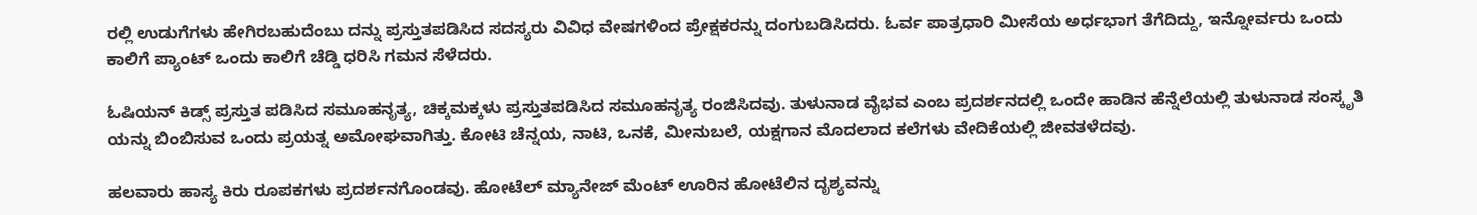ರಲ್ಲಿ ಉಡುಗೆಗಳು ಹೇಗಿರಬಹುದೆಂಬು ದನ್ನು ಪ್ರಸ್ತುತಪಡಿಸಿದ ಸದಸ್ಯರು ವಿವಿಧ ವೇಷಗಳಿಂದ ಪ್ರೇಕ್ಷಕರನ್ನು ದಂಗುಬಡಿಸಿದರು. ಓರ್ವ ಪಾತ್ರಧಾರಿ ಮೀಸೆಯ ಅರ್ಧಭಾಗ ತೆಗೆದಿದ್ದು, ಇನ್ನೋರ್ವರು ಒಂದು ಕಾಲಿಗೆ ಪ್ಯಾಂಟ್ ಒಂದು ಕಾಲಿಗೆ ಚೆಡ್ಡಿ ಧರಿಸಿ ಗಮನ ಸೆಳೆದರು.

ಓಷಿಯನ್ ಕಿಡ್ಸ್ ಪ್ರಸ್ತುತ ಪಡಿಸಿದ ಸಮೂಹನೃತ್ಯ, ಚಿಕ್ಕಮಕ್ಕಳು ಪ್ರಸ್ತುತಪಡಿಸಿದ ಸಮೂಹನೃತ್ಯ ರಂಜಿಸಿದವು. ತುಳುನಾಡ ವೈಭವ ಎಂಬ ಪ್ರದರ್ಶನದಲ್ಲಿ ಒಂದೇ ಹಾಡಿನ ಹೆನ್ನೆಲೆಯಲ್ಲಿ ತುಳುನಾಡ ಸಂಸ್ಕೃತಿ ಯನ್ನು ಬಿಂಬಿಸುವ ಒಂದು ಪ್ರಯತ್ನ ಅಮೋಘವಾಗಿತ್ತು. ಕೋಟಿ ಚೆನ್ನಯ, ನಾಟಿ, ಒನಕೆ, ಮೀನುಬಲೆ, ಯಕ್ಷಗಾನ ಮೊದಲಾದ ಕಲೆಗಳು ವೇದಿಕೆಯಲ್ಲಿ ಜೀವತಳೆದವು.

ಹಲವಾರು ಹಾಸ್ಯ ಕಿರು ರೂಪಕಗಳು ಪ್ರದರ್ಶನಗೊಂಡವು. ಹೋಟೆಲ್ ಮ್ಯಾನೇಜ್ ಮೆಂಟ್ ಊರಿನ ಹೋಟೆಲಿನ ದೃಶ್ಯವನ್ನು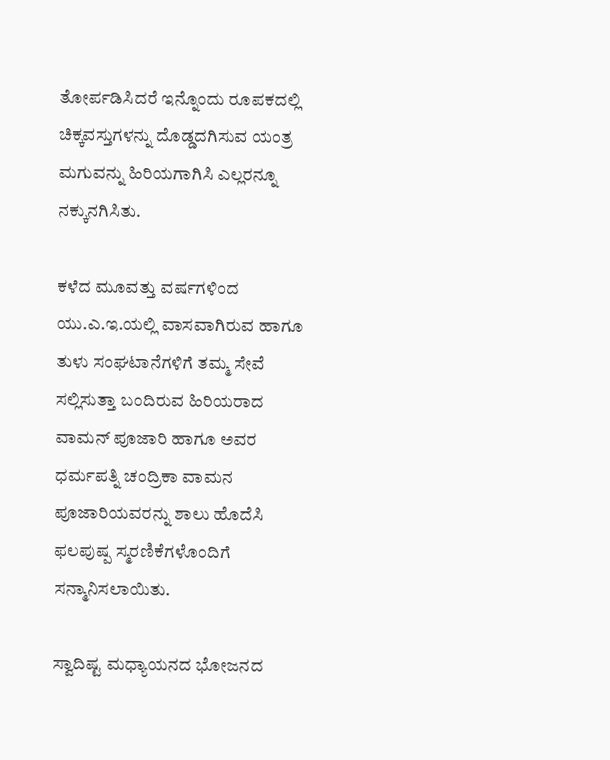ತೋರ್ಪಡಿಸಿದರೆ ಇನ್ನೊಂದು ರೂಪಕದಲ್ಲಿ ಚಿಕ್ಕವಸ್ತುಗಳನ್ನು ದೊಡ್ಡದಗಿಸುವ ಯಂತ್ರ ಮಗುವನ್ನು ಹಿರಿಯಗಾಗಿಸಿ ಎಲ್ಲರನ್ನೂ ನಕ್ಕುನಗಿಸಿತು.

ಕಳೆದ ಮೂವತ್ತು ವರ್ಷಗಳಿಂದ ಯು.ಎ.ಇ.ಯಲ್ಲಿ ವಾಸವಾಗಿರುವ ಹಾಗೂ ತುಳು ಸಂಘಟಾನೆಗಳಿಗೆ ತಮ್ಮ ಸೇವೆ ಸಲ್ಲಿಸುತ್ತಾ ಬಂದಿರುವ ಹಿರಿಯರಾದ ವಾಮನ್ ಪೂಜಾರಿ ಹಾಗೂ ಅವರ ಧರ್ಮಪತ್ನಿ ಚಂದ್ರಿಕಾ ವಾಮನ ಪೂಜಾರಿಯವರನ್ನು ಶಾಲು ಹೊದೆಸಿ ಫಲಪುಷ್ಪ ಸ್ಮರಣಿಕೆಗಳೊಂದಿಗೆ ಸನ್ಮಾನಿಸಲಾಯಿತು.

ಸ್ವಾದಿಷ್ಟ ಮಧ್ಯಾಯನದ ಭೋಜನದ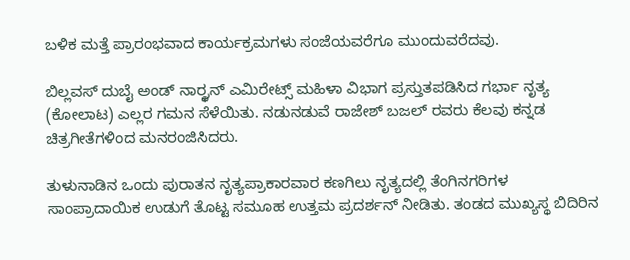ಬಳಿಕ ಮತ್ತೆ ಪ್ರಾರಂಭವಾದ ಕಾರ್ಯಕ್ರಮಗಳು ಸಂಜೆಯವರೆಗೂ ಮುಂದುವರೆದವು.

ಬಿಲ್ಲವಸ್ ದುಬೈ ಅಂಡ್ ನಾರ್ರ್ಥನ್ ಎಮಿರೇಟ್ಸ್ ಮಹಿಳಾ ವಿಭಾಗ ಪ್ರಸ್ತುತಪಡಿಸಿದ ಗರ್ಭಾ ನೃತ್ಯ (ಕೋಲಾಟ) ಎಲ್ಲರ ಗಮನ ಸೆಳೆಯಿತು. ನಡುನಡುವೆ ರಾಜೇಶ್ ಬಜಲ್ ರವರು ಕೆಲವು ಕನ್ನಡ ಚಿತ್ರಗೀತೆಗಳಿಂದ ಮನರಂಜಿಸಿದರು.

ತುಳುನಾಡಿನ ಒಂದು ಪುರಾತನ ನೃತ್ಯಪ್ರಾಕಾರವಾರ ಕಣಗಿಲು ನೃತ್ಯದಲ್ಲಿ ತೆಂಗಿನಗರಿಗಳ ಸಾಂಪ್ರಾದಾಯಿಕ ಉಡುಗೆ ತೊಟ್ಟ ಸಮೂಹ ಉತ್ತಮ ಪ್ರದರ್ಶನ್ ನೀಡಿತು. ತಂಡದ ಮುಖ್ಯಸ್ಥ ಬಿದಿರಿನ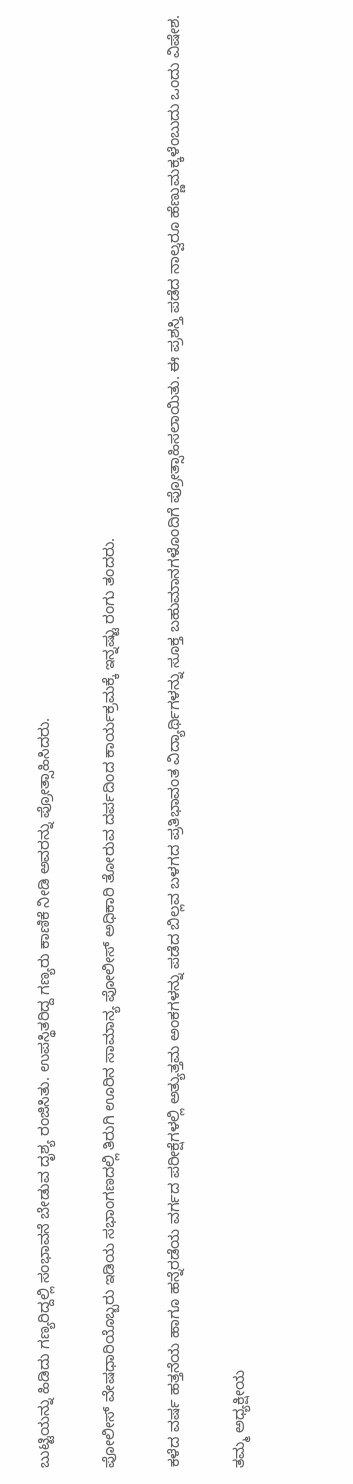ಬುಟ್ಟಿಯನ್ನು ಹಿಡಿದು ಗಣ್ಯರಿದ್ದಲ್ಲಿ ಸಂಭಾವನೆ ಬೇಡುವ ದೃಶ್ಯ ರಂಜಿಸಿತು. ಉಪಸ್ಥಿತರಿದ್ದ ಗಣ್ಯರು ಕಾಣಿಕೆ ನೀಡಿ ಅವರನ್ನು ಪ್ರೋತ್ಸಾಹಿಸಿದರು.

ಪೋಲೀಸ್ ವೇಷಧಾರಿಯೊಬ್ಬರು ಇಡಿಯ ಸಭಾಂಗಣದಲ್ಲಿ ತಿರುಗಿ ಊರಿನ ಸಾಮಾನ್ಯ ಪೋಲೀಸ್ ಅಧಿಕಾರಿ ತೋರುವ ದರ್ಪದಿಂದ ಕಾರ್ಯಕ್ರಮಕ್ಕೆ ಇನ್ನಷ್ಟು ರಂಗು ತಂದರು.

ಕಳೆದ ವರ್ಷ ಹತ್ತನೆಯ ಹಾಗೂ ಹನ್ನೆರಡೆಯ ವರ್ಗದ ಪರೀಕ್ಷೆಗಳಲ್ಲಿ ಅತ್ಯುತ್ತಮ ಅಂಕಗಳನ್ನು ಪಡೆದ ಬಿಲ್ಲವ ಬಳಗದ ಪ್ರತಿಭಾವಂತ ವಿದ್ಯಾರ್ಥಿಗಳನ್ನು ಸೂಕ್ತ ಬಹುಮಾನಗಳೊಂದಿಗೆ ಪ್ರೋತ್ಸಾಹಿಸಲಾಯಿತು. ಈ ಪ್ರಶಸ್ತಿ ಪಡೆದ ನಾಲ್ವರೂ ಹೆಣ್ಣುಮಕ್ಕಳೆಂಬುದು ಒಂದು ವಿಷೇಶ.

ತಮ್ಮ ಅಧ್ಯಕ್ಷೀಯ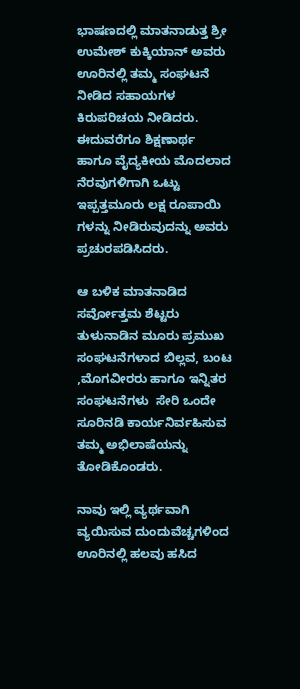ಭಾಷಣದಲ್ಲಿ ಮಾತನಾಡುತ್ತ ಶ್ರೀ ಉಮೇಶ್ ಕುಕ್ಕಿಯಾನ್ ಅವರು ಊರಿನಲ್ಲಿ ತಮ್ಮ ಸಂಘಟನೆ ನೀಡಿದ ಸಹಾಯಗಳ ಕಿರುಪರಿಚಯ ನೀಡಿದರು. ಈದುವರೆಗೂ ಶಿಕ್ಷಣಾರ್ಥ ಹಾಗೂ ವೈದ್ಯಕೀಯ ಮೊದಲಾದ ನೆರವುಗಳಿಗಾಗಿ ಒಟ್ಟು ಇಪ್ಪತ್ತಮೂರು ಲಕ್ಷ ರೂಪಾಯಿ ಗಳನ್ನು ನೀಡಿರುವುದನ್ನು ಅವರು ಪ್ರಚುರಪಡಿಸಿದರು.

ಆ ಬಳಿಕ ಮಾತನಾಡಿದ ಸರ್ವೋತ್ತಮ ಶೆಟ್ಟರು ತುಳುನಾಡಿನ ಮೂರು ಪ್ರಮುಖ ಸಂಘಟನೆಗಳಾದ ಬಿಲ್ಲವ, ಬಂಟ ,ಮೊಗವೀರರು ಹಾಗೂ ಇನ್ನಿತರ  ಸಂಘಟನೆಗಳು  ಸೇರಿ ಒಂದೇ ಸೂರಿನಡಿ ಕಾರ್ಯನಿರ್ವಹಿಸುವ ತಮ್ಮ ಅಭಿಲಾಷೆಯನ್ನು ತೋಡಿಕೊಂಡರು.

ನಾವು ಇಲ್ಲಿ ವ್ಯರ್ಥವಾಗಿ ವ್ಯಯಿಸುವ ದುಂದುವೆಚ್ಚಗಳಿಂದ ಊರಿನಲ್ಲಿ ಹಲವು ಹಸಿದ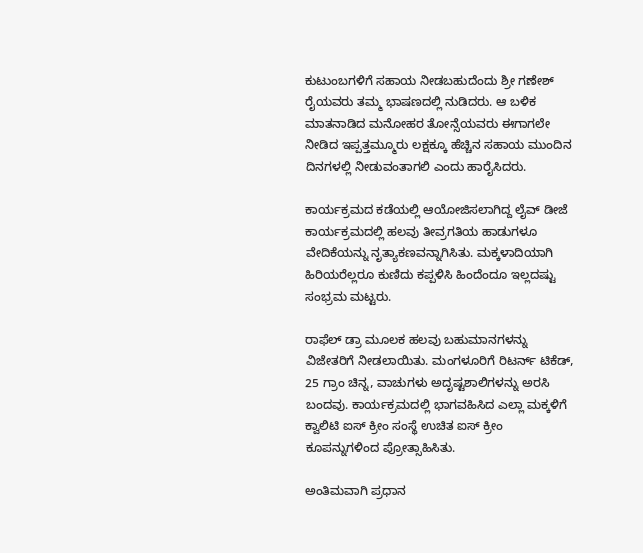ಕುಟುಂಬಗಳಿಗೆ ಸಹಾಯ ನೀಡಬಹುದೆಂದು ಶ್ರೀ ಗಣೇಶ್ ರೈಯವರು ತಮ್ಮ ಭಾಷಣದಲ್ಲಿ ನುಡಿದರು. ಆ ಬಳಿಕ ಮಾತನಾಡಿದ ಮನೋಹರ ತೋನ್ಸೆಯವರು ಈಗಾಗಲೇ ನೀಡಿದ ಇಪ್ಪತ್ತಮ್ಮೂರು ಲಕ್ಷಕ್ಕೂ ಹೆಚ್ಚಿನ ಸಹಾಯ ಮುಂದಿನ ದಿನಗಳಲ್ಲಿ ನೀಡುವಂತಾಗಲಿ ಎಂದು ಹಾರೈಸಿದರು.

ಕಾರ್ಯಕ್ರಮದ ಕಡೆಯಲ್ಲಿ ಆಯೋಜಿಸಲಾಗಿದ್ದ ಲೈವ್ ಡೀಜೆ ಕಾರ್ಯಕ್ರಮದಲ್ಲಿ ಹಲವು ತೀವ್ರಗತಿಯ ಹಾಡುಗಳೂ ವೇದಿಕೆಯನ್ನು ನೃತ್ಯಾಕಣವನ್ನಾಗಿಸಿತು. ಮಕ್ಕಳಾದಿಯಾಗಿ ಹಿರಿಯರೆಲ್ಲರೂ ಕುಣಿದು ಕಪ್ಪಳಿಸಿ ಹಿಂದೆಂದೂ ಇಲ್ಲದಷ್ಟು ಸಂಭ್ರಮ ಮಟ್ಟರು.

ರಾಫೆಲ್ ಡ್ರಾ ಮೂಲಕ ಹಲವು ಬಹುಮಾನಗಳನ್ನು ವಿಜೇತರಿಗೆ ನೀಡಲಾಯಿತು. ಮಂಗಳೂರಿಗೆ ರಿಟರ್ನ್ ಟಿಕೆಡ್, 25 ಗ್ರಾಂ ಚಿನ್ನ, ವಾಚುಗಳು ಅದೃಷ್ಟಶಾಲಿಗಳನ್ನು ಅರಸಿ ಬಂದವು. ಕಾರ್ಯಕ್ರಮದಲ್ಲಿ ಭಾಗವಹಿಸಿದ ಎಲ್ಲಾ ಮಕ್ಕಳಿಗೆ ಕ್ವಾಲಿಟಿ ಐಸ್ ಕ್ರೀಂ ಸಂಸ್ಥೆ ಉಚಿತ ಐಸ್ ಕ್ರೀಂ ಕೂಪನ್ನುಗಳಿಂದ ಪ್ರೋತ್ಸಾಹಿಸಿತು.

ಅಂತಿಮವಾಗಿ ಪ್ರಧಾನ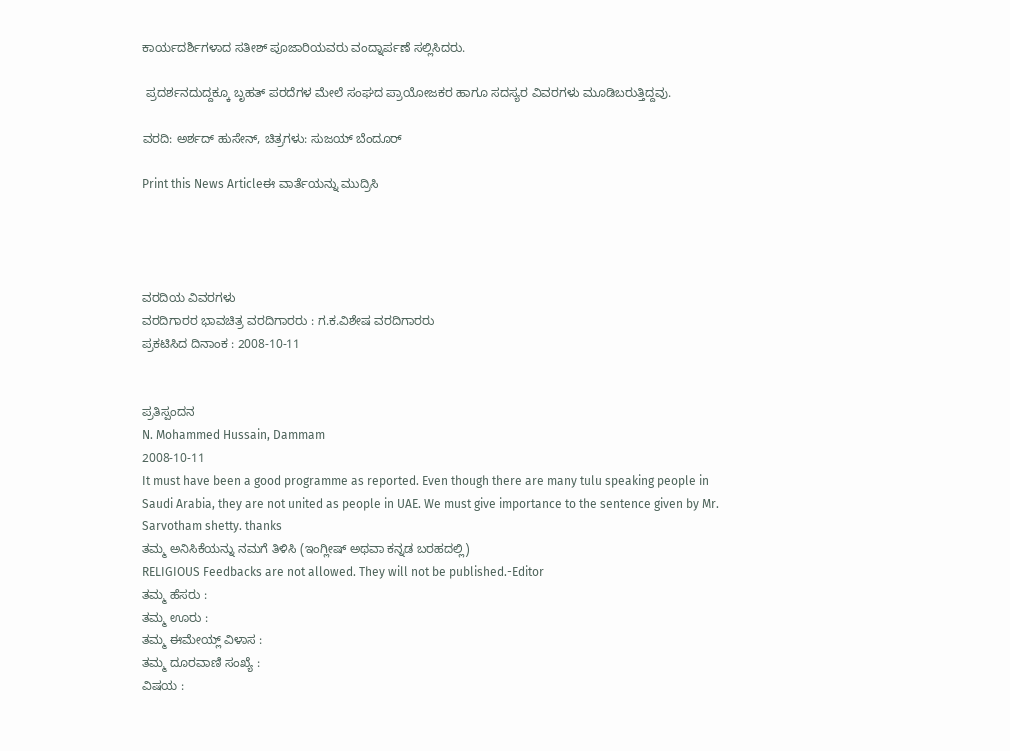ಕಾರ್ಯದರ್ಶಿಗಳಾದ ಸತೀಶ್ ಪೂಜಾರಿಯವರು ವಂದ್ನಾರ್ಪಣೆ ಸಲ್ಲಿಸಿದರು.

 ಪ್ರದರ್ಶನದುದ್ದಕ್ಕೂ ಬೃಹತ್ ಪರದೆಗಳ ಮೇಲೆ ಸಂಘದ ಪ್ರಾಯೋಜಕರ ಹಾಗೂ ಸದಸ್ಯರ ವಿವರಗಳು ಮೂಡಿಬರುತ್ತಿದ್ದವು.

ವರದಿ: ಅರ್ಶದ್ ಹುಸೇನ್, ಚಿತ್ರಗಳು: ಸುಜಯ್ ಬೆಂದೂರ್

Print this News Articleಈ ವಾರ್ತೆಯನ್ನು ಮುದ್ರಿಸಿ




ವರದಿಯ ವಿವರಗಳು
ವರದಿಗಾರರ ಭಾವಚಿತ್ರ ವರದಿಗಾರರು : ಗ.ಕ.ವಿಶೇಷ ವರದಿಗಾರರು
ಪ್ರಕಟಿಸಿದ ದಿನಾಂಕ : 2008-10-11


ಪ್ರತಿಸ್ಪಂದನ
N. Mohammed Hussain, Dammam
2008-10-11
It must have been a good programme as reported. Even though there are many tulu speaking people in Saudi Arabia, they are not united as people in UAE. We must give importance to the sentence given by Mr. Sarvotham shetty. thanks
ತಮ್ಮ ಅನಿಸಿಕೆಯನ್ನು ನಮಗೆ ತಿಳಿಸಿ (ಇಂಗ್ಲೀಷ್ ಅಥವಾ ಕನ್ನಡ ಬರಹದಲ್ಲಿ)
RELIGIOUS Feedbacks are not allowed. They will not be published.-Editor
ತಮ್ಮ ಹೆಸರು :
ತಮ್ಮ ಊರು :
ತಮ್ಮ ಈಮೇಯ್ಲ್ ವಿಳಾಸ :
ತಮ್ಮ ದೂರವಾಣಿ ಸಂಖ್ಯೆ :
ವಿಷಯ :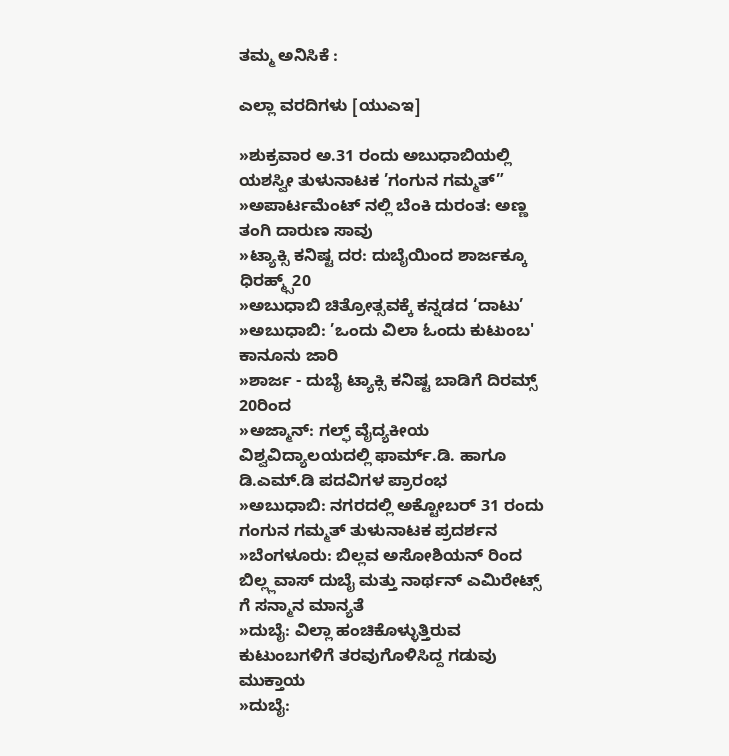ತಮ್ಮ ಅನಿಸಿಕೆ :

ಎಲ್ಲಾ ವರದಿಗಳು [ಯುಎಇ]

»ಶುಕ್ರವಾರ ಅ.31 ರಂದು ಅಬುಧಾಬಿಯಲ್ಲಿ ಯಶಸ್ವೀ ತುಳುನಾಟಕ ’ಗಂಗುನ ಗಮ್ಮತ್”
»ಅಪಾರ್ಟಮೆಂಟ್ ನಲ್ಲಿ ಬೆಂಕಿ ದುರಂತ: ಅಣ್ಣ ತಂಗಿ ದಾರುಣ ಸಾವು
»ಟ್ಯಾಕ್ಸಿ ಕನಿಷ್ಟ ದರ: ದುಬೈಯಿಂದ ಶಾರ್ಜಕ್ಕೂ ಧಿರಹ್ಮ್ಸ್20
»ಅಬುಧಾಬಿ ಚಿತ್ರೋತ್ಸವಕ್ಕೆ ಕನ್ನಡದ ‘ದಾಟು’
»ಅಬುಧಾಬಿ: ’ಒಂದು ವಿಲಾ ಓಂದು ಕುಟುಂಬ' ಕಾನೂನು ಜಾರಿ
»ಶಾರ್ಜ - ದುಬೈ ಟ್ಯಾಕ್ಸಿ ಕನಿಷ್ಟ ಬಾಡಿಗೆ ದಿರಮ್ಸ್ 20ರಿಂದ
»ಅಜ್ಮಾನ್: ಗಲ್ಫ್ ವೈದ್ಯಕೀಯ ವಿಶ್ವವಿದ್ಯಾಲಯದಲ್ಲಿ ಫಾರ್ಮ್.ಡಿ. ಹಾಗೂ ಡಿ.ಎಮ್.ಡಿ ಪದವಿಗಳ ಪ್ರಾರಂಭ
»ಅಬುಧಾಬಿ: ನಗರದಲ್ಲಿ ಅಕ್ಟೋಬರ್ 31 ರಂದು ಗಂಗುನ ಗಮ್ಮತ್ ತುಳುನಾಟಕ ಪ್ರದರ್ಶನ
»ಬೆಂಗಳೂರು: ಬಿಲ್ಲವ ಅಸೋಶಿಯನ್ ರಿಂದ ಬಿಲ್ಲ್ಲವಾಸ್ ದುಬೈ ಮತ್ತು ನಾರ್ಥನ್ ಎಮಿರೇಟ್ಸ್ ಗೆ ಸನ್ಮಾನ ಮಾನ್ಯತೆ
»ದುಬೈ: ವಿಲ್ಲಾ ಹಂಚಿಕೊಳ್ಳುತ್ತಿರುವ ಕುಟುಂಬಗಳಿಗೆ ತರವುಗೊಳಿಸಿದ್ದ ಗಡುವು ಮುಕ್ತಾಯ
»ದುಬೈ: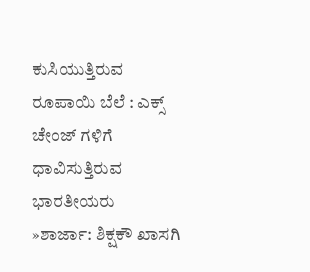ಕುಸಿಯುತ್ತಿರುವ ರೂಪಾಯಿ ಬೆಲೆ : ಎಕ್ಸ್ ಚೇಂಜ್ ಗಳಿಗೆ ಧಾವಿಸುತ್ತಿರುವ ಭಾರತೀಯರು
»ಶಾರ್ಜಾ: ಶಿಕ್ಷಕೌ ಖಾಸಗಿ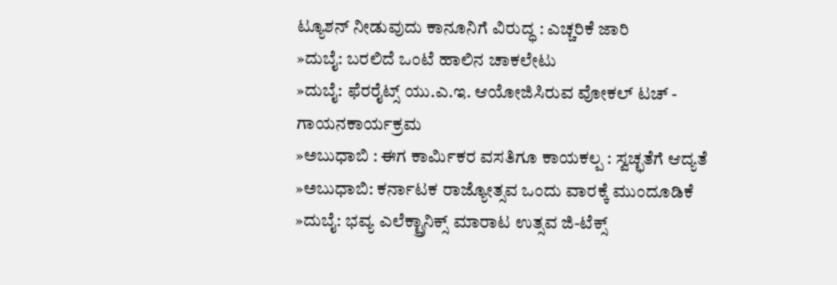ಟ್ಯೂಶನ್ ನೀಡುವುದು ಕಾನೂನಿಗೆ ವಿರುದ್ಧ : ಎಚ್ಚರಿಕೆ ಜಾರಿ
»ದುಬೈ: ಬರಲಿದೆ ಒಂಟೆ ಹಾಲಿನ ಚಾಕಲೇಟು
»ದುಬೈ: ಫೆರರೈಟ್ಸ್ ಯು.ಎ.ಇ. ಆಯೋಜಿಸಿರುವ ವೋಕಲ್ ಟಚ್ - ಗಾಯನಕಾರ್ಯಕ್ರಮ
»ಅಬುಧಾಬಿ : ಈಗ ಕಾರ್ಮಿಕರ ವಸತಿಗೂ ಕಾಯಕಲ್ಪ : ಸ್ವಚ್ಛತೆಗೆ ಆದ್ಯತೆ
»ಅಬುಧಾಬಿ: ಕರ್ನಾಟಕ ರಾಜ್ಯೋತ್ಸವ ಒಂದು ವಾರಕ್ಕೆ ಮುಂದೂಡಿಕೆ
»ದುಬೈ: ಭವ್ಯ ಎಲೆಕ್ಟ್ರಾನಿಕ್ಸ್ ಮಾರಾಟ ಉತ್ಸವ ಜಿ-ಟೆಕ್ಸ್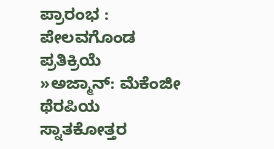ಪ್ರಾರಂಭ : ಪೇಲವಗೊಂಡ ಪ್ರತಿಕ್ರಿಯೆ
»ಅಜ್ಮಾನ್: ಮೆಕೆಂಜೀ ಥೆರಪಿಯ ಸ್ನಾತಕೋತ್ತರ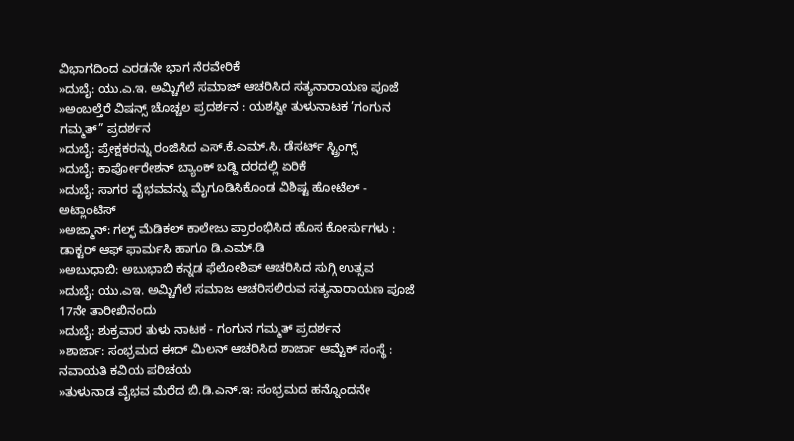ವಿಭಾಗದಿಂದ ಎರಡನೇ ಭಾಗ ನೆರವೇರಿಕೆ
»ದುಬೈ: ಯು.ಎ.ಇ. ಅಮ್ಚಿಗೆಲೆ ಸಮಾಜ್ ಆಚರಿಸಿದ ಸತ್ಯನಾರಾಯಣ ಪೂಜೆ
»ಅಂಬಲ್ತೆರೆ ವಿಷನ್ಸ್ ಚೊಚ್ಚಲ ಪ್ರದರ್ಶನ : ಯಶಸ್ವೀ ತುಳುನಾಟಕ ’ಗಂಗುನ ಗಮ್ಮತ್” ಪ್ರದರ್ಶನ
»ದುಬೈ: ಪ್ರೇಕ್ಷಕರನ್ನು ರಂಜಿಸಿದ ಎಸ್.ಕೆ.ಎಮ್.ಸಿ. ಡೆಸರ್ಟ್ ಸ್ಟ್ರಿಂಗ್ಸ್
»ದುಬೈ: ಕಾರ್ಪೋರೇಶನ್ ಬ್ಯಾಂಕ್ ಬಡ್ದಿ ದರದಲ್ಲಿ ಏರಿಕೆ
»ದುಬೈ: ಸಾಗರ ವೈಭವವನ್ನು ಮೈಗೂಡಿಸಿಕೊಂಡ ವಿಶಿಷ್ಟ ಹೋಟೆಲ್ - ಅಟ್ಲಾಂಟಿಸ್
»ಅಜ್ಮಾನ್: ಗಲ್ಫ್ ಮೆಡಿಕಲ್ ಕಾಲೇಜು ಪ್ರಾರಂಭಿಸಿದ ಹೊಸ ಕೋರ್ಸುಗಳು : ಡಾಕ್ಟರ್ ಆಫ್ ಫಾರ್ಮಸಿ ಹಾಗೂ ಡಿ.ಎಮ್.ಡಿ
»ಅಬುಧಾಬಿ: ಅಬುಭಾಬಿ ಕನ್ನಡ ಫೆಲೋಶಿಪ್ ಆಚರಿಸಿದ ಸುಗ್ಗಿ ಉತ್ಸವ
»ದುಬೈ: ಯು.ಎಇ. ಅಮ್ಚಿಗೆಲೆ ಸಮಾಜ ಆಚರಿಸಲಿರುವ ಸತ್ಯನಾರಾಯಣ ಪೂಜೆ 17ನೇ ತಾರೀಖಿನಂದು
»ದುಬೈ: ಶುಕ್ರವಾರ ತುಳು ನಾಟಕ - ಗಂಗುನ ಗಮ್ಮತ್ ಪ್ರದರ್ಶನ
»ಶಾರ್ಜಾ: ಸಂಭ್ರಮದ ಈದ್ ಮಿಲನ್ ಆಚರಿಸಿದ ಶಾರ್ಜಾ ಆಮ್ಟೆಕ್ ಸಂಸ್ಥೆ : ನವಾಯತಿ ಕವಿಯ ಪರಿಚಯ
»ತುಳುನಾಡ ವೈಭವ ಮೆರೆದ ಬಿ.ಡಿ.ಎನ್.ಇ: ಸಂಭ್ರಮದ ಹನ್ನೊಂದನೇ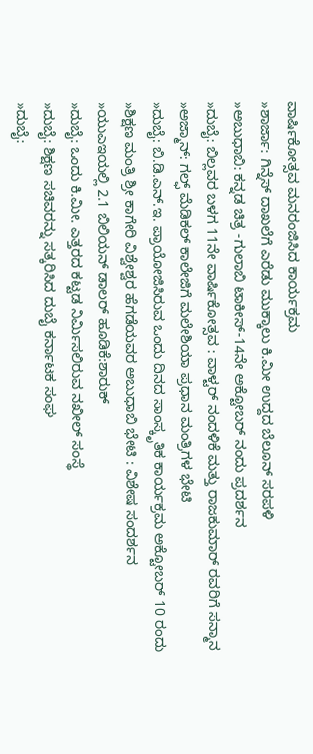ವಾರ್ಷಿಕೋತ್ಸವ ಮನರಂಜಿಸಿದ ಕಾರ್ಯಕ್ರಮ
»ಶಾರ್ಜಾ: ಗಿನ್ನೆಸ್ ದಾಖಲೆಗೆ ಎರೆಡು ಮುಕ್ಕಾಲು ಕಿ.ಮೀ ಉದ್ದದ ಬೆಲೂನ್ ಸರಪಳಿ
»ಅಬುಧಾಬಿ: ಕನ್ನಡ ಚಿತ್ರ -ಗುಲಾಬಿ ಟಾಕೀಸ್-14ನೇ ಅಕ್ಟೋಬರ್ ನಂದು ಪ್ರದರ್ಶನ
»ದುಬೈ: ಬಿಲ್ಲವರ ಬಳಗ 11ನೇ ವಾರ್ಷಿಕೋತ್ಸವ : ವಾಳ್ಟರ್ ನಂದಳಿಕೆ ಮತ್ತು ರಾಜಕುಮಾರ್ ರವರಿಗೆ ಸನ್ಮಾನ
»ಅಜ್ಮಾನ್: ಗಲ್ಫ್ ಮೆಡಿಕಲ್ ಕಾಲೇಜಿಗೆ ಮಲೇಶಿಯಾ ಪ್ರಧಾನ ಮಂತ್ರಿಗಳ ಭೇಟಿ
»ದುಬೈ: ಬಿ.ಡಿ.ಎನ್.ಇ. ಪ್ರಾಯೋಜಿಸಿರುವ ಒಂದು ದಿನದ ಸಾಂಸ್ಕೃತಿಕ ಕಾರ್ಯಕ್ರಮ ಅಕ್ಟೋಬರ್ 10 ರಂದು
»ಶಿಕ್ಷಣ ಮಂತ್ರಿ ಶ್ರೀ ಕಾಗೇರಿ ವಿಶ್ವೇಶ್ವರ ಹೆಗಡೆಯವರ ಅಬುಧಾಬಿ ಭೇಟಿ : ವಿಶೇಷ ಸಂದರ್ಶನ
»ಯುಎಇಯಲ್ಲಿ 2.1 ಬಿಲಿಯನ್ ಡಾಲರ್‌ ಹೂಡಿಕೆ:ಶಾರುಕ್‌
»ದುಬೈ: ಒಂದು ಕಿ.ಮೀ. ಎತ್ತರದ ಕಟ್ಟಡ ನಿರ್ಮಿಸಲಿರುವ ನಖೀಲ್ ಸಂಸ್ಥೆ
»ದುಬೈ: ಶಿಕ್ಷಣ ಸಚಿವರನ್ನು ಸತ್ಕರಿಸಿದ ದುಬೈ ಕರ್ನಾಟಕ ಸಂಘ
»ದುಬೈ: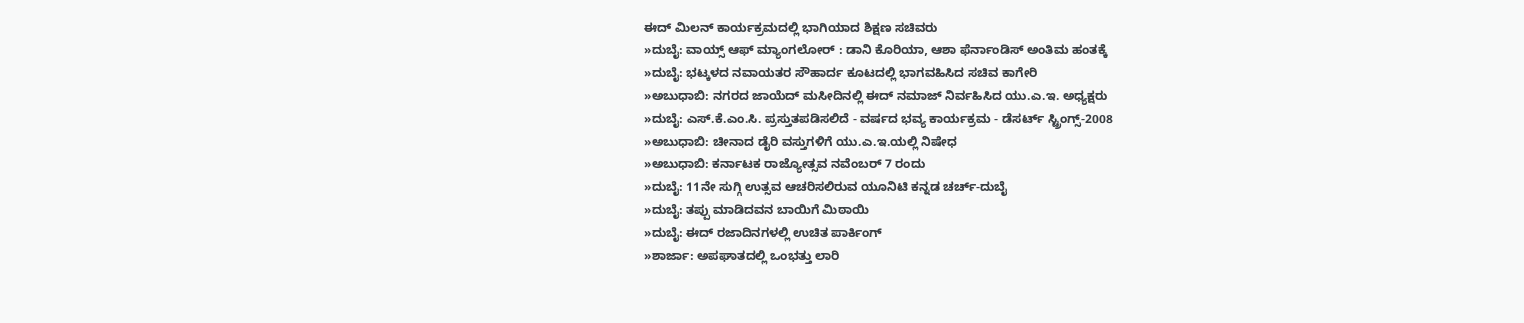ಈದ್ ಮಿಲನ್ ಕಾರ್ಯಕ್ರಮದಲ್ಲಿ ಭಾಗಿಯಾದ ಶಿಕ್ಷಣ ಸಚಿವರು
»ದುಬೈ: ವಾಯ್ಸ್ ಆಫ್ ಮ್ಯಾಂಗಲೋರ್ : ಡಾನಿ ಕೊರಿಯಾ, ಆಶಾ ಫೆರ್ನಾಂಡಿಸ್ ಅಂತಿಮ ಹಂತಕ್ಕೆ
»ದುಬೈ: ಭಟ್ಕಳದ ನವಾಯತರ ಸೌಹಾರ್ದ ಕೂಟದಲ್ಲಿ ಭಾಗವಹಿಸಿದ ಸಚಿವ ಕಾಗೇರಿ
»ಅಬುಧಾಬಿ: ನಗರದ ಜಾಯೆದ್ ಮಸೀದಿನಲ್ಲಿ ಈದ್ ನಮಾಜ್ ನಿರ್ವಹಿಸಿದ ಯು.ಎ.ಇ. ಅಧ್ಯಕ್ಷರು
»ದುಬೈ: ಎಸ್.ಕೆ.ಎಂ.ಸಿ. ಪ್ರಸ್ತುತಪಡಿಸಲಿದೆ - ವರ್ಷದ ಭವ್ಯ ಕಾರ್ಯಕ್ರಮ - ಡೆಸರ್ಟ್ ಸ್ಟ್ರಿಂಗ್ಸ್-2008
»ಅಬುಧಾಬಿ: ಚೀನಾದ ಡೈರಿ ವಸ್ತುಗಳಿಗೆ ಯು.ಎ.ಇ.ಯಲ್ಲಿ ನಿಷೇಧ
»ಅಬುಧಾಬಿ: ಕರ್ನಾಟಕ ರಾಜ್ಯೋತ್ಸವ ನವೆಂಬರ್ 7 ರಂದು
»ದುಬೈ: 11ನೇ ಸುಗ್ಗಿ ಉತ್ಸವ ಆಚರಿಸಲಿರುವ ಯೂನಿಟಿ ಕನ್ನಡ ಚರ್ಚ್-ದುಬೈ
»ದುಬೈ: ತಪ್ಪು ಮಾಡಿದವನ ಬಾಯಿಗೆ ಮಿಠಾಯಿ
»ದುಬೈ: ಈದ್ ರಜಾದಿನಗಳಲ್ಲಿ ಉಚಿತ ಪಾರ್ಕಿಂಗ್
»ಶಾರ್ಜಾ: ಅಪಘಾತದಲ್ಲಿ ಒಂಭತ್ತು ಲಾರಿ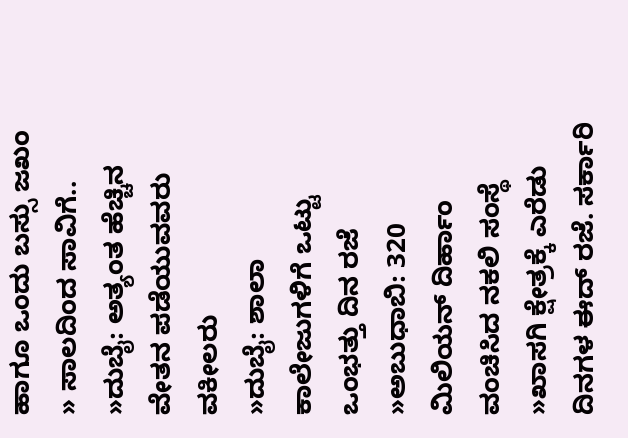ಹಾಗೂ ಒಂದು ಬಸ್ಸು ಜಖಂ
» ಸಾಲದಿಂದ ಸಾವಿಗೆ..
»ದುಬೈ: ಅತ್ಯಂತ ಹೆಚ್ಚಿನ ವೇತನ ಪಡೆಯುವವರು ವಕೀಲರು
»ದುಬೈ: ಶಾಲಾ ಕಾಲೇಜುಗಳಿಗೆ ಒಟ್ಟು ಒಂಭತ್ತು ದಿನ ರಜೆ
»ಅಬುಧಾಬಿ: 320 ಮಿಲಿಯನ್ ದಿರ್ಹಾಂ ವಂಚಿಸಿದ ನಕಲಿ ಸಂಸ್ಥೆ
»ಖಾಸಗಿ ಕ್ಷೇತ್ರಕ್ಕೆ ಎರೆಡು ದಿನಗಳ ಈದ್ ರಜೆ. ಸರ್ಕಾರಿ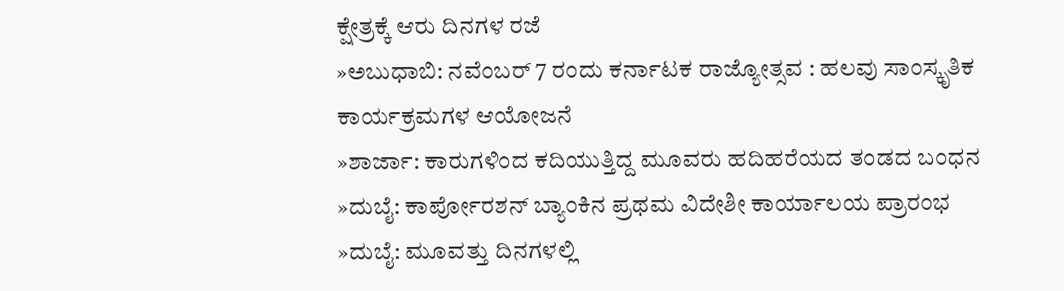ಕ್ಷೇತ್ರಕ್ಕೆ ಆರು ದಿನಗಳ ರಜೆ
»ಅಬುಧಾಬಿ: ನವೆಂಬರ್ 7 ರಂದು ಕರ್ನಾಟಕ ರಾಜ್ಯೋತ್ಸವ : ಹಲವು ಸಾಂಸ್ಕೃತಿಕ ಕಾರ್ಯಕ್ರಮಗಳ ಆಯೋಜನೆ
»ಶಾರ್ಜಾ: ಕಾರುಗಳಿಂದ ಕದಿಯುತ್ತಿದ್ದ ಮೂವರು ಹದಿಹರೆಯದ ತಂಡದ ಬಂಧನ
»ದುಬೈ: ಕಾರ್ಪೋರಶನ್ ಬ್ಯಾಂಕಿನ ಪ್ರಥಮ ವಿದೇಶೀ ಕಾರ್ಯಾಲಯ ಪ್ರಾರಂಭ
»ದುಬೈ: ಮೂವತ್ತು ದಿನಗಳಲ್ಲಿ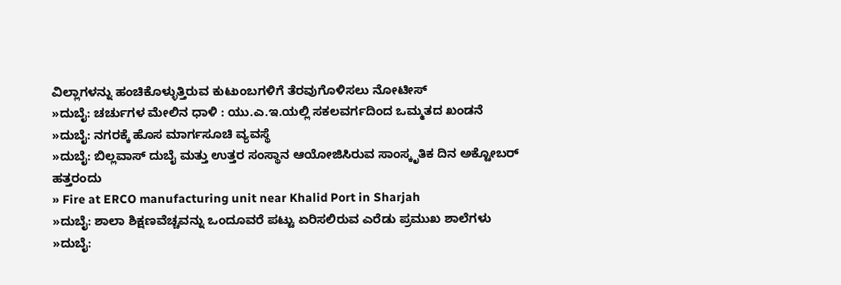ವಿಲ್ಲಾಗಳನ್ನು ಹಂಚಿಕೊಳ್ಳುತ್ತಿರುವ ಕುಟುಂಬಗಳಿಗೆ ತೆರವುಗೊಳಿಸಲು ನೋಟೀಸ್
»ದುಬೈ: ಚರ್ಚುಗಳ ಮೇಲಿನ ಧಾಳಿ : ಯು.ಎ.ಇ.ಯಲ್ಲಿ ಸಕಲವರ್ಗದಿಂದ ಒಮ್ಮತದ ಖಂಡನೆ
»ದುಬೈ: ನಗರಕ್ಕೆ ಹೊಸ ಮಾರ್ಗಸೂಚಿ ವ್ಯವಸ್ಥೆ
»ದುಬೈ: ಬಿಲ್ಲವಾಸ್ ದುಬೈ ಮತ್ತು ಉತ್ತರ ಸಂಸ್ಥಾನ ಆಯೋಜಿಸಿರುವ ಸಾಂಸ್ಕೃತಿಕ ದಿನ ಅಕ್ಟೋಬರ್ ಹತ್ತರಂದು
» Fire at ERCO manufacturing unit near Khalid Port in Sharjah
»ದುಬೈ: ಶಾಲಾ ಶಿಕ್ಷಣವೆಚ್ಚವನ್ನು ಒಂದೂವರೆ ಪಟ್ಟು ಏರಿಸಲಿರುವ ಎರೆಡು ಪ್ರಮುಖ ಶಾಲೆಗಳು
»ದುಬೈ: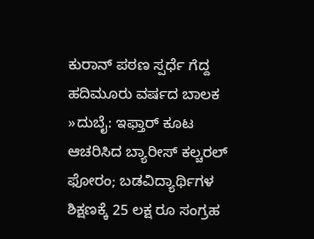ಕುರಾನ್ ಪಠಣ ಸ್ಪರ್ಧೆ ಗೆದ್ದ ಹದಿಮೂರು ವರ್ಷದ ಬಾಲಕ
»ದುಬೈ: ಇಫ್ತಾರ್ ಕೂಟ ಆಚರಿಸಿದ ಬ್ಯಾರೀಸ್ ಕಲ್ಚರಲ್ ಫೋರಂ; ಬಡವಿದ್ಯಾರ್ಥಿಗಳ ಶಿಕ್ಷಣಕ್ಕೆ 25 ಲಕ್ಷ ರೂ ಸಂಗ್ರಹ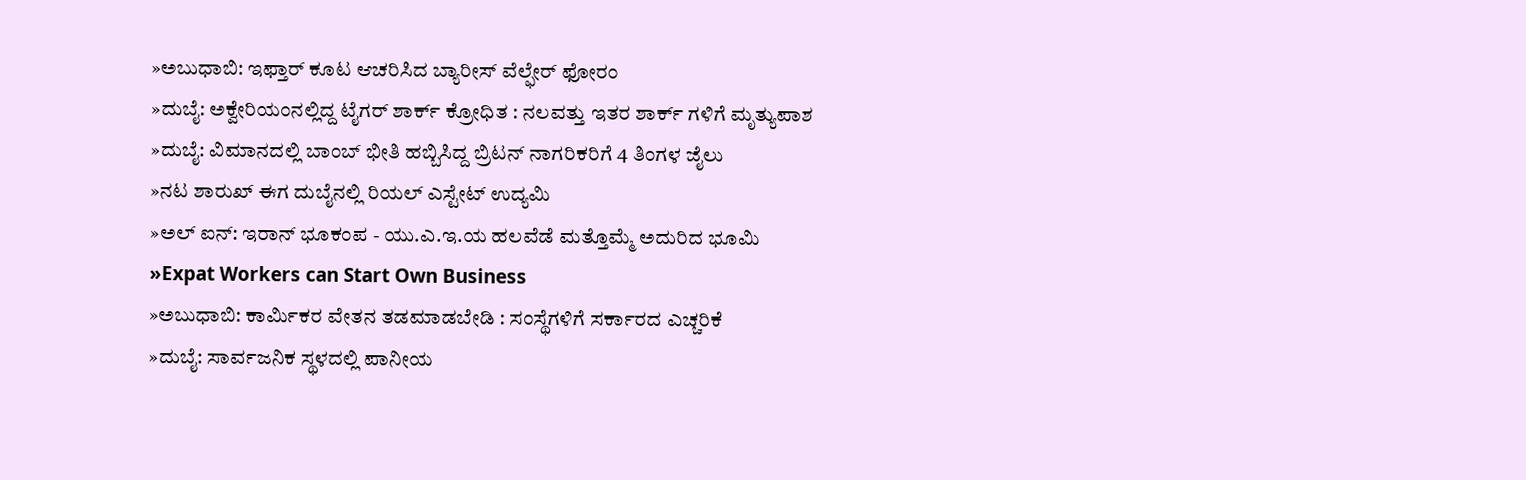»ಅಬುಧಾಬಿ: ಇಫ್ತಾರ್ ಕೂಟ ಆಚರಿಸಿದ ಬ್ಯಾರೀಸ್ ವೆಲ್ಫೇರ್ ಫೋರಂ
»ದುಬೈ: ಅಕ್ವೇರಿಯಂನಲ್ಲಿದ್ದ ಟೈಗರ್ ಶಾರ್ಕ್ ಕ್ರೋಧಿತ : ನಲವತ್ತು ಇತರ ಶಾರ್ಕ್ ಗಳಿಗೆ ಮೃತ್ಯುಪಾಶ
»ದುಬೈ: ವಿಮಾನದಲ್ಲಿ ಬಾಂಬ್ ಭೀತಿ ಹಬ್ಬಿಸಿದ್ದ ಬ್ರಿಟನ್ ನಾಗರಿಕರಿಗೆ 4 ತಿಂಗಳ ಜೈಲು
»ನಟ ಶಾರುಖ್ ಈಗ ದುಬೈನಲ್ಲಿ ರಿಯಲ್ ಎಸ್ಟೇಟ್ ಉದ್ಯಮಿ
»ಅಲ್ ಐನ್: ಇರಾನ್ ಭೂಕಂಪ - ಯು.ಎ.ಇ.ಯ ಹಲವೆಡೆ ಮತ್ತೊಮ್ಮೆ ಅದುರಿದ ಭೂಮಿ
»Expat Workers can Start Own Business
»ಅಬುಧಾಬಿ: ಕಾರ್ಮಿಕರ ವೇತನ ತಡಮಾಡಬೇಡಿ : ಸಂಸ್ಥೆಗಳಿಗೆ ಸರ್ಕಾರದ ಎಚ್ಚರಿಕೆ
»ದುಬೈ: ಸಾರ್ವಜನಿಕ ಸ್ಥಳದಲ್ಲಿ ಪಾನೀಯ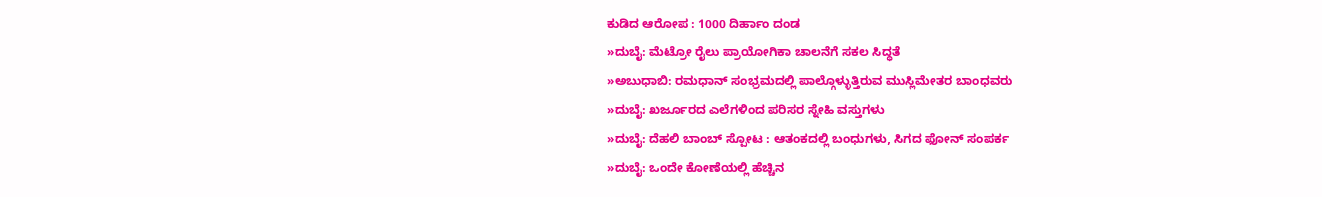ಕುಡಿದ ಆರೋಪ : 1000 ದಿರ್ಹಾಂ ದಂಡ
»ದುಬೈ: ಮೆಟ್ರೋ ರೈಲು ಪ್ರಾಯೋಗಿಕಾ ಚಾಲನೆಗೆ ಸಕಲ ಸಿದ್ಧತೆ
»ಅಬುಧಾಬಿ: ರಮಧಾನ್ ಸಂಭ್ರಮದಲ್ಲಿ ಪಾಲ್ಗೊಳ್ಳುತ್ತಿರುವ ಮುಸ್ಲಿಮೇತರ ಬಾಂಧವರು
»ದುಬೈ: ಖರ್ಜೂರದ ಎಲೆಗಳಿಂದ ಪರಿಸರ ಸ್ನೇಹಿ ವಸ್ತುಗಳು
»ದುಬೈ: ದೆಹಲಿ ಬಾಂಬ್ ಸ್ಪೋಟ : ಆತಂಕದಲ್ಲಿ ಬಂಧುಗಳು, ಸಿಗದ ಫೋನ್ ಸಂಪರ್ಕ
»ದುಬೈ: ಒಂದೇ ಕೋಣೆಯಲ್ಲಿ ಹೆಚ್ಚಿನ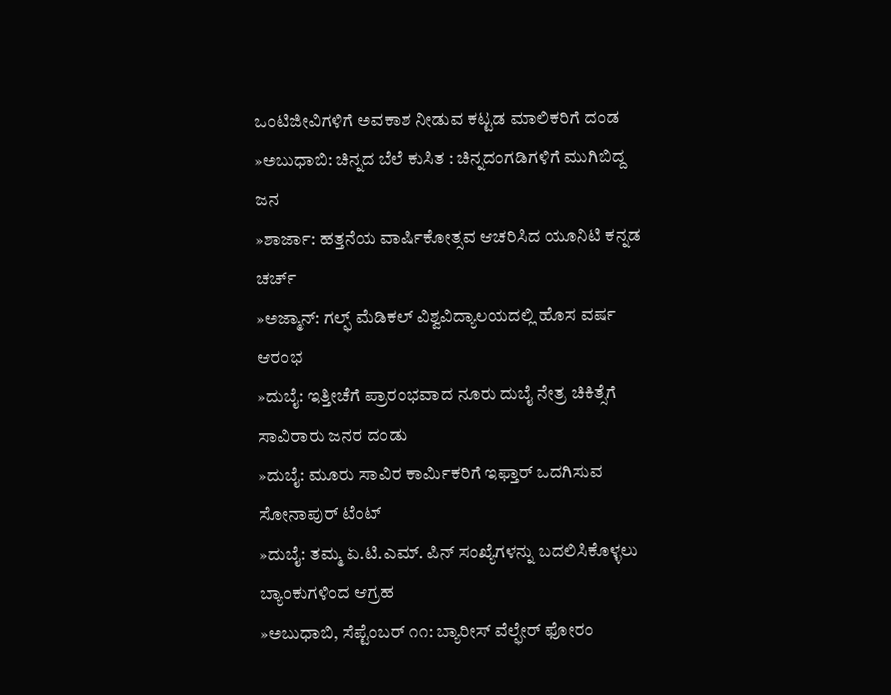ಒಂಟಿಜೀವಿಗಳಿಗೆ ಅವಕಾಶ ನೀಡುವ ಕಟ್ಟಡ ಮಾಲಿಕರಿಗೆ ದಂಡ
»ಅಬುಧಾಬಿ: ಚಿನ್ನದ ಬೆಲೆ ಕುಸಿತ : ಚಿನ್ನದಂಗಡಿಗಳಿಗೆ ಮುಗಿಬಿದ್ದ ಜನ
»ಶಾರ್ಜಾ: ಹತ್ತನೆಯ ವಾರ್ಷಿಕೋತ್ಸವ ಆಚರಿಸಿದ ಯೂನಿಟಿ ಕನ್ನಡ ಚರ್ಚ್
»ಅಜ್ಮಾನ್: ಗಲ್ಫ್ ಮೆಡಿಕಲ್ ವಿಶ್ವವಿದ್ಯಾಲಯದಲ್ಲಿ ಹೊಸ ವರ್ಷ ಆರಂಭ
»ದುಬೈ: ಇತ್ತೀಚೆಗೆ ಪ್ರಾರಂಭವಾದ ನೂರು ದುಬೈ ನೇತ್ರ ಚಿಕಿತ್ಸೆಗೆ ಸಾವಿರಾರು ಜನರ ದಂಡು
»ದುಬೈ: ಮೂರು ಸಾವಿರ ಕಾರ್ಮಿಕರಿಗೆ ಇಫ್ತಾರ್ ಒದಗಿಸುವ ಸೋನಾಪುರ್ ಟೆಂಟ್
»ದುಬೈ: ತಮ್ಮ ಏ.ಟಿ.ಎಮ್. ಪಿನ್ ಸಂಖ್ಯೆಗಳನ್ನು ಬದಲಿಸಿಕೊಳ್ಳಲು ಬ್ಯಾಂಕುಗಳಿಂದ ಆಗ್ರಹ
»ಅಬುಧಾಬಿ, ಸೆಪ್ಟೆಂಬರ್ ೧೧: ಬ್ಯಾರೀಸ್ ವೆಲ್ಫೇರ್ ಫೋರಂ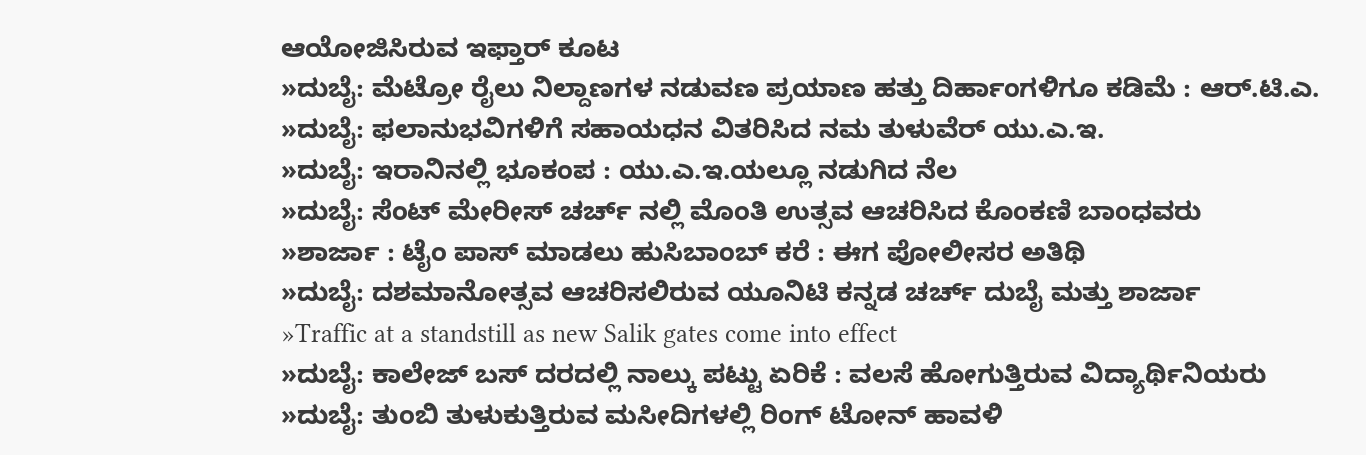ಆಯೋಜಿಸಿರುವ ಇಫ್ತಾರ್ ಕೂಟ
»ದುಬೈ: ಮೆಟ್ರೋ ರೈಲು ನಿಲ್ದಾಣಗಳ ನಡುವಣ ಪ್ರಯಾಣ ಹತ್ತು ದಿರ್ಹಾಂಗಳಿಗೂ ಕಡಿಮೆ : ಆರ್.ಟಿ.ಎ.
»ದುಬೈ: ಫಲಾನುಭವಿಗಳಿಗೆ ಸಹಾಯಧನ ವಿತರಿಸಿದ ನಮ ತುಳುವೆರ್ ಯು.ಎ.ಇ.
»ದುಬೈ: ಇರಾನಿನಲ್ಲಿ ಭೂಕಂಪ : ಯು.ಎ.ಇ.ಯಲ್ಲೂ ನಡುಗಿದ ನೆಲ
»ದುಬೈ: ಸೆಂಟ್ ಮೇರೀಸ್ ಚರ್ಚ್ ನಲ್ಲಿ ಮೊಂತಿ ಉತ್ಸವ ಆಚರಿಸಿದ ಕೊಂಕಣಿ ಬಾಂಧವರು
»ಶಾರ್ಜಾ : ಟೈಂ ಪಾಸ್ ಮಾಡಲು ಹುಸಿಬಾಂಬ್ ಕರೆ : ಈಗ ಪೋಲೀಸರ ಅತಿಥಿ
»ದುಬೈ: ದಶಮಾನೋತ್ಸವ ಆಚರಿಸಲಿರುವ ಯೂನಿಟಿ ಕನ್ನಡ ಚರ್ಚ್ ದುಬೈ ಮತ್ತು ಶಾರ್ಜಾ
»Traffic at a standstill as new Salik gates come into effect
»ದುಬೈ: ಕಾಲೇಜ್ ಬಸ್ ದರದಲ್ಲಿ ನಾಲ್ಕು ಪಟ್ಟು ಏರಿಕೆ : ವಲಸೆ ಹೋಗುತ್ತಿರುವ ವಿದ್ಯಾರ್ಥಿನಿಯರು
»ದುಬೈ: ತುಂಬಿ ತುಳುಕುತ್ತಿರುವ ಮಸೀದಿಗಳಲ್ಲಿ ರಿಂಗ್ ಟೋನ್ ಹಾವಳಿ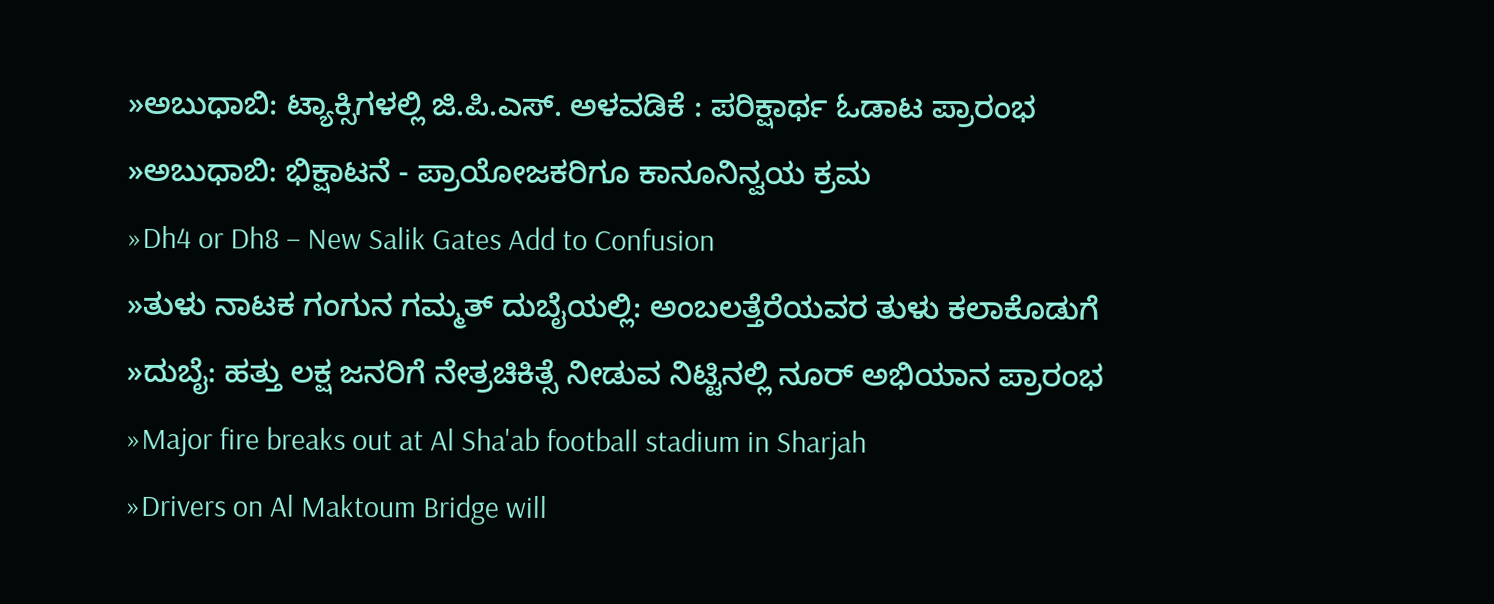»ಅಬುಧಾಬಿ: ಟ್ಯಾಕ್ಸಿಗಳಲ್ಲಿ ಜಿ.ಪಿ.ಎಸ್. ಅಳವಡಿಕೆ : ಪರಿಕ್ಷಾರ್ಥ ಓಡಾಟ ಪ್ರಾರಂಭ
»ಅಬುಧಾಬಿ: ಭಿಕ್ಷಾಟನೆ - ಪ್ರಾಯೋಜಕರಿಗೂ ಕಾನೂನಿನ್ವಯ ಕ್ರಮ
»Dh4 or Dh8 – New Salik Gates Add to Confusion
»ತುಳು ನಾಟಕ ಗಂಗುನ ಗಮ್ಮತ್ ದುಬೈಯಲ್ಲಿ: ಅಂಬಲತ್ತೆರೆಯವರ ತುಳು ಕಲಾಕೊಡುಗೆ
»ದುಬೈ: ಹತ್ತು ಲಕ್ಷ ಜನರಿಗೆ ನೇತ್ರಚಿಕಿತ್ಸೆ ನೀಡುವ ನಿಟ್ಟಿನಲ್ಲಿ ನೂರ್ ಅಭಿಯಾನ ಪ್ರಾರಂಭ
»Major fire breaks out at Al Sha'ab football stadium in Sharjah
»Drivers on Al Maktoum Bridge will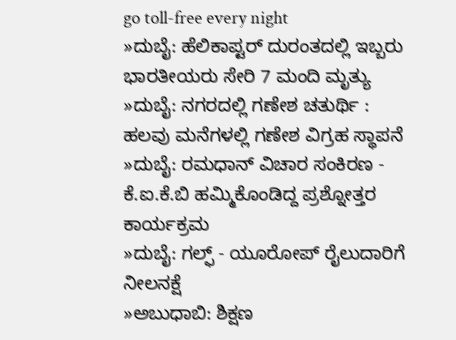go toll-free every night
»ದುಬೈ: ಹೆಲಿಕಾಪ್ಟರ್ ದುರಂತದಲ್ಲಿ ಇಬ್ಬರು ಭಾರತೀಯರು ಸೇರಿ 7 ಮಂದಿ ಮೃತ್ಯು
»ದುಬೈ: ನಗರದಲ್ಲಿ ಗಣೇಶ ಚತುರ್ಥಿ : ಹಲವು ಮನೆಗಳಲ್ಲಿ ಗಣೇಶ ವಿಗ್ರಹ ಸ್ಥಾಪನೆ
»ದುಬೈ: ರಮಧಾನ್ ವಿಚಾರ ಸಂಕಿರಣ - ಕೆ.ಐ.ಕೆ.ಬಿ ಹಮ್ಮಿಕೊಂಡಿದ್ದ ಪ್ರಶ್ನೋತ್ತರ ಕಾರ್ಯಕ್ರಮ
»ದುಬೈ: ಗಲ್ಫ್ - ಯೂರೋಪ್ ರೈಲುದಾರಿಗೆ ನೀಲನಕ್ಷೆ
»ಅಬುಧಾಬಿ: ಶಿಕ್ಷಣ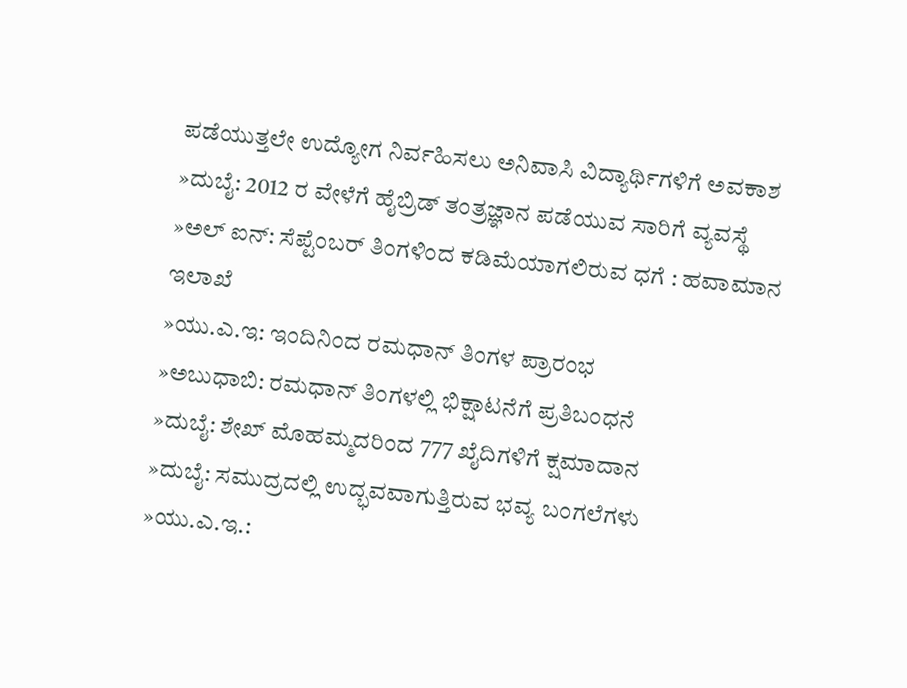ಪಡೆಯುತ್ತಲೇ ಉದ್ಯೋಗ ನಿರ್ವಹಿಸಲು ಅನಿವಾಸಿ ವಿದ್ಯಾರ್ಥಿಗಳಿಗೆ ಅವಕಾಶ
»ದುಬೈ: 2012 ರ ವೇಳೆಗೆ ಹೈಬ್ರಿಡ್ ತಂತ್ರಜ್ಞಾನ ಪಡೆಯುವ ಸಾರಿಗೆ ವ್ಯವಸ್ಥೆ
»ಅಲ್ ಐನ್: ಸೆಪ್ಟೆಂಬರ್ ತಿಂಗಳಿಂದ ಕಡಿಮೆಯಾಗಲಿರುವ ಧಗೆ : ಹವಾಮಾನ ಇಲಾಖೆ
»ಯು.ಎ.ಇ: ಇಂದಿನಿಂದ ರಮಧಾನ್ ತಿಂಗಳ ಪ್ರಾರಂಭ
»ಅಬುಧಾಬಿ: ರಮಧಾನ್ ತಿಂಗಳಲ್ಲಿ ಭಿಕ್ಷಾಟನೆಗೆ ಪ್ರತಿಬಂಧನೆ
»ದುಬೈ: ಶೇಖ್ ಮೊಹಮ್ಮದರಿಂದ 777 ಖೈದಿಗಳಿಗೆ ಕ್ಷಮಾದಾನ
»ದುಬೈ: ಸಮುದ್ರದಲ್ಲಿ ಉದ್ಭವವಾಗುತ್ತಿರುವ ಭವ್ಯ ಬಂಗಲೆಗಳು
»ಯು.ಎ.ಇ.: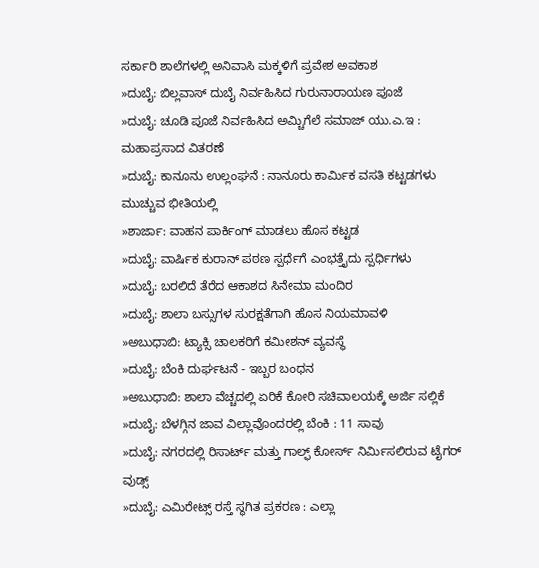ಸರ್ಕಾರಿ ಶಾಲೆಗಳಲ್ಲಿ ಅನಿವಾಸಿ ಮಕ್ಕಳಿಗೆ ಪ್ರವೇಶ ಅವಕಾಶ
»ದುಬೈ: ಬಿಲ್ಲವಾಸ್ ದುಬೈ ನಿರ್ವಹಿಸಿದ ಗುರುನಾರಾಯಣ ಪೂಜೆ
»ದುಬೈ: ಚೂಡಿ ಪೂಜೆ ನಿರ್ವಹಿಸಿದ ಅಮ್ಚಿಗೆಲೆ ಸಮಾಜ್ ಯು.ಎ.ಇ : ಮಹಾಪ್ರಸಾದ ವಿತರಣೆ
»ದುಬೈ: ಕಾನೂನು ಉಲ್ಲಂಘನೆ : ನಾನೂರು ಕಾರ್ಮಿಕ ವಸತಿ ಕಟ್ಟಡಗಳು ಮುಚ್ಚುವ ಭೀತಿಯಲ್ಲಿ
»ಶಾರ್ಜಾ: ವಾಹನ ಪಾರ್ಕಿಂಗ್ ಮಾಡಲು ಹೊಸ ಕಟ್ಟಡ
»ದುಬೈ: ವಾರ್ಷಿಕ ಕುರಾನ್ ಪಠಣ ಸ್ಪರ್ಧೆಗೆ ಎಂಭತ್ತೈದು ಸ್ಪರ್ಧಿಗಳು
»ದುಬೈ: ಬರಲಿದೆ ತೆರೆದ ಆಕಾಶದ ಸಿನೇಮಾ ಮಂದಿರ
»ದುಬೈ: ಶಾಲಾ ಬಸ್ಸುಗಳ ಸುರಕ್ಷತೆಗಾಗಿ ಹೊಸ ನಿಯಮಾವಳಿ
»ಅಬುಧಾಬಿ: ಟ್ಯಾಕ್ಸಿ ಚಾಲಕರಿಗೆ ಕಮೀಶನ್ ವ್ಯವಸ್ಥೆ
»ದುಬೈ: ಬೆಂಕಿ ದುರ್ಘಟನೆ - ಇಬ್ಬರ ಬಂಧನ
»ಅಬುಧಾಬಿ: ಶಾಲಾ ವೆಚ್ಚದಲ್ಲಿ ಏರಿಕೆ ಕೋರಿ ಸಚಿವಾಲಯಕ್ಕೆ ಅರ್ಜಿ ಸಲ್ಲಿಕೆ
»ದುಬೈ: ಬೆಳಗ್ಗಿನ ಜಾವ ವಿಲ್ಲಾವೊಂದರಲ್ಲಿ ಬೆಂಕಿ : 11 ಸಾವು
»ದುಬೈ: ನಗರದಲ್ಲಿ ರಿಸಾರ್ಟ್ ಮತ್ತು ಗಾಲ್ಫ್ ಕೋರ್ಸ್ ನಿರ್ಮಿಸಲಿರುವ ಟೈಗರ್ ವುಡ್ಸ್
»ದುಬೈ: ಎಮಿರೇಟ್ಸ್ ರಸ್ತೆ ಸ್ಥಗಿತ ಪ್ರಕರಣ : ಎಲ್ಲಾ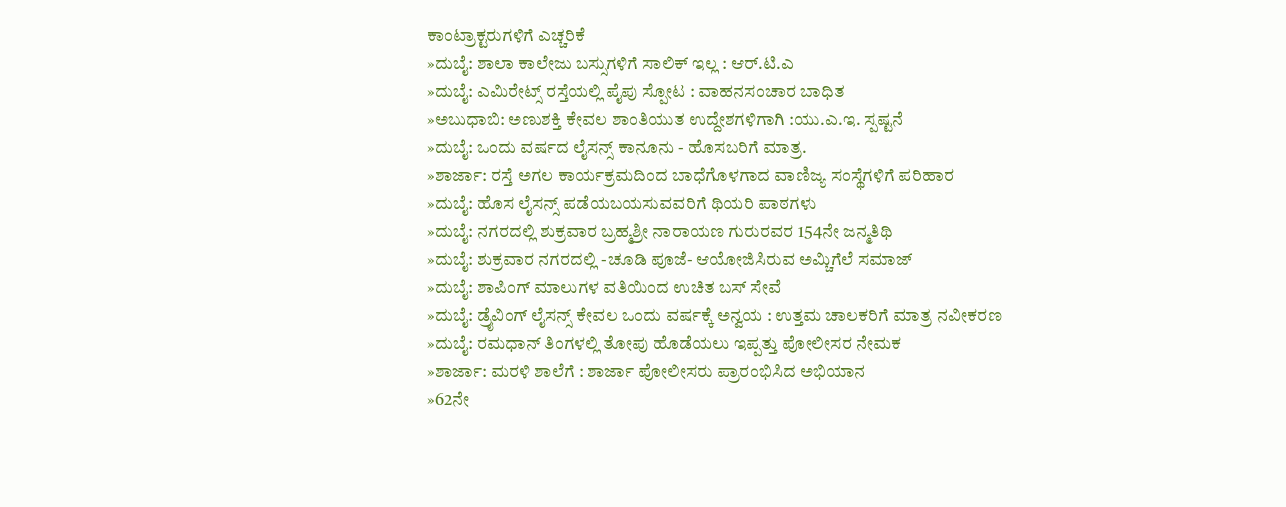ಕಾಂಟ್ರಾಕ್ಟರುಗಳಿಗೆ ಎಚ್ಚರಿಕೆ
»ದುಬೈ: ಶಾಲಾ ಕಾಲೇಜು ಬಸ್ಸುಗಳಿಗೆ ಸಾಲಿಕ್ ಇಲ್ಲ : ಆರ್.ಟಿ.ಎ
»ದುಬೈ: ಎಮಿರೇಟ್ಸ್ ರಸ್ತೆಯಲ್ಲಿ ಪೈಪು ಸ್ಪೋಟ : ವಾಹನಸಂಚಾರ ಬಾಧಿತ
»ಅಬುಧಾಬಿ: ಅಣುಶಕ್ತಿ ಕೇವಲ ಶಾಂತಿಯುತ ಉದ್ದೇಶಗಳಿಗಾಗಿ :ಯು.ಎ.ಇ. ಸ್ಪಷ್ಟನೆ
»ದುಬೈ: ಒಂದು ವರ್ಷದ ಲೈಸನ್ಸ್ ಕಾನೂನು - ಹೊಸಬರಿಗೆ ಮಾತ್ರ.
»ಶಾರ್ಜಾ: ರಸ್ತೆ ಅಗಲ ಕಾರ್ಯಕ್ರಮದಿಂದ ಬಾಧೆಗೊಳಗಾದ ವಾಣಿಜ್ಯ ಸಂಸ್ಥೆಗಳಿಗೆ ಪರಿಹಾರ
»ದುಬೈ: ಹೊಸ ಲೈಸನ್ಸ್ ಪಡೆಯಬಯಸುವವರಿಗೆ ಥಿಯರಿ ಪಾಠಗಳು
»ದುಬೈ: ನಗರದಲ್ಲಿ ಶುಕ್ರವಾರ ಬ್ರಹ್ಮಶ್ರೀ ನಾರಾಯಣ ಗುರುರವರ 154ನೇ ಜನ್ಮತಿಥಿ
»ದುಬೈ: ಶುಕ್ರವಾರ ನಗರದಲ್ಲಿ -ಚೂಡಿ ಪೂಜೆ- ಆಯೋಜಿಸಿರುವ ಅಮ್ಚಿಗೆಲೆ ಸಮಾಜ್
»ದುಬೈ: ಶಾಪಿಂಗ್ ಮಾಲುಗಳ ವತಿಯಿಂದ ಉಚಿತ ಬಸ್ ಸೇವೆ
»ದುಬೈ: ಡ್ರೈವಿಂಗ್ ಲೈಸನ್ಸ್ ಕೇವಲ ಒಂದು ವರ್ಷಕ್ಕೆ ಅನ್ವಯ : ಉತ್ತಮ ಚಾಲಕರಿಗೆ ಮಾತ್ರ ನವೀಕರಣ
»ದುಬೈ: ರಮಧಾನ್ ತಿಂಗಳಲ್ಲಿ ತೋಪು ಹೊಡೆಯಲು ಇಪ್ಪತ್ತು ಪೋಲೀಸರ ನೇಮಕ
»ಶಾರ್ಜಾ: ಮರಳಿ ಶಾಲೆಗೆ : ಶಾರ್ಜಾ ಪೋಲೀಸರು ಪ್ರಾರಂಭಿಸಿದ ಅಭಿಯಾನ
»62ನೇ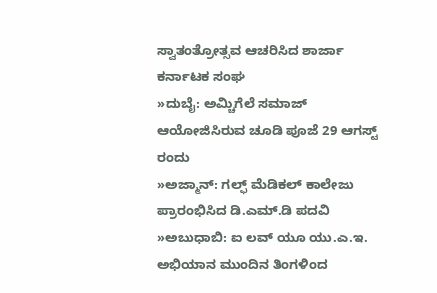ಸ್ವಾತಂತ್ರೋತ್ಸವ ಆಚರಿಸಿದ ಶಾರ್ಜಾ ಕರ್ನಾಟಕ ಸಂಘ
»ದುಬೈ: ಅಮ್ಚಿಗೆಲೆ ಸಮಾಜ್ ಆಯೋಜಿಸಿರುವ ಚೂಡಿ ಪೂಜೆ 29 ಆಗಸ್ಟ್ ರಂದು
»ಅಜ್ಮಾನ್: ಗಲ್ಫ್ ಮೆಡಿಕಲ್ ಕಾಲೇಜು ಪ್ರಾರಂಭಿಸಿದ ಡಿ.ಎಮ್.ಡಿ ಪದವಿ
»ಅಬುಧಾಬಿ: ಐ ಲವ್ ಯೂ ಯು.ಎ.ಇ. ಅಭಿಯಾನ ಮುಂದಿನ ತಿಂಗಳಿಂದ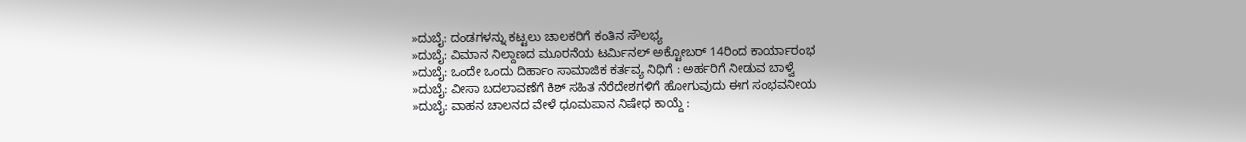»ದುಬೈ: ದಂಡಗಳನ್ನು ಕಟ್ಟಲು ಚಾಲಕರಿಗೆ ಕಂತಿನ ಸೌಲಭ್ಯ
»ದುಬೈ: ವಿಮಾನ ನಿಲ್ದಾಣದ ಮೂರನೆಯ ಟರ್ಮಿನಲ್ ಅಕ್ಟೋಬರ್ 14ರಿಂದ ಕಾರ್ಯಾರಂಭ
»ದುಬೈ: ಒಂದೇ ಒಂದು ದಿರ್ಹಾಂ ಸಾಮಾಜಿಕ ಕರ್ತವ್ಯ ನಿಧಿಗೆ : ಅರ್ಹರಿಗೆ ನೀಡುವ ಬಾಳ್ವೆ
»ದುಬೈ: ವೀಸಾ ಬದಲಾವಣೆಗೆ ಕಿಶ್ ಸಹಿತ ನೆರೆದೇಶಗಳಿಗೆ ಹೋಗುವುದು ಈಗ ಸಂಭವನೀಯ
»ದುಬೈ: ವಾಹನ ಚಾಲನದ ವೇಳೆ ಧೂಮಪಾನ ನಿಷೇಧ ಕಾಯ್ದೆ :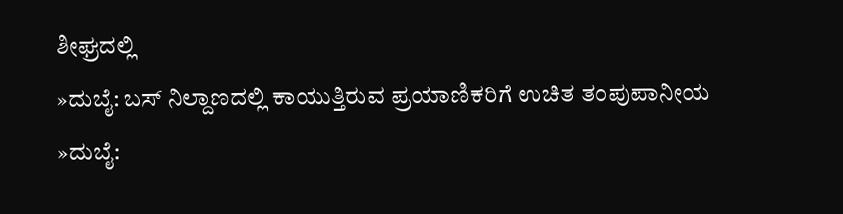ಶೀಘ್ರದಲ್ಲಿ
»ದುಬೈ: ಬಸ್ ನಿಲ್ದಾಣದಲ್ಲಿ ಕಾಯುತ್ತಿರುವ ಪ್ರಯಾಣಿಕರಿಗೆ ಉಚಿತ ತಂಪುಪಾನೀಯ
»ದುಬೈ: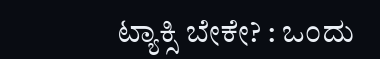ಟ್ಯಾಕ್ಸಿ ಬೇಕೇ? : ಒಂದು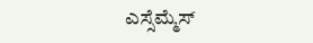ಎಸ್ಸೆಮ್ಮೆಸ್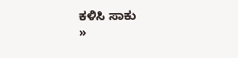ಕಳಿಸಿ ಸಾಕು
»